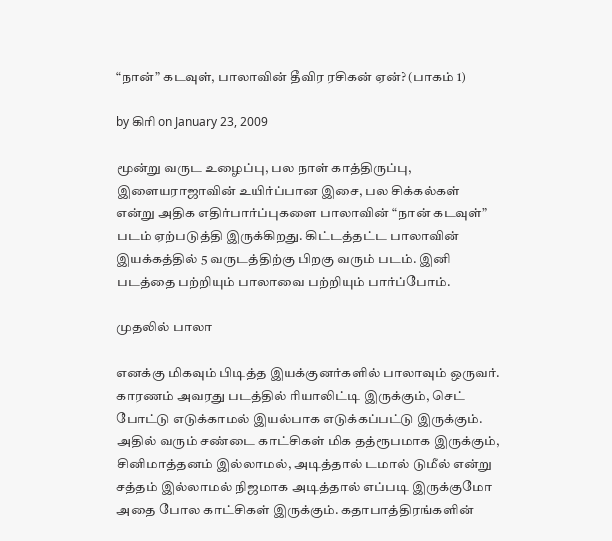“நான்” கடவுள், பாலாவின் தீவிர ரசிகன் ஏன்? (பாகம் 1)

by கிரி on January 23, 2009

மூன்று வருட உழைப்பு, பல நாள் காத்திருப்பு, இளையராஜாவின் உயிர்ப்பான இசை, பல சிக்கல்கள் என்று அதிக எதிர்பார்ப்புகளை பாலாவின் “நான் கடவுள்” படம் ஏற்படுத்தி இருக்கிறது. கிட்டத்தட்ட பாலாவின் இயக்கத்தில் 5 வருடத்திற்கு பிறகு வரும் படம். இனி படத்தை பற்றியும் பாலாவை பற்றியும் பார்ப்போம்.

முதலில் பாலா

எனக்கு மிகவும் பிடித்த இயக்குனர்களில் பாலாவும் ஒருவர். காரணம் அவரது படத்தில் ரியாலிட்டி இருக்கும், செட் போட்டு எடுக்காமல் இயல்பாக எடுக்கப்பட்டு இருக்கும். அதில் வரும் சண்டை காட்சிகள் மிக தத்ரூபமாக இருக்கும், சினிமாத்தனம் இல்லாமல், அடித்தால் டமால் டுமீல் என்று சத்தம் இல்லாமல் நிஜமாக அடித்தால் எப்படி இருக்குமோ அதை போல காட்சிகள் இருக்கும். கதாபாத்திரங்களின்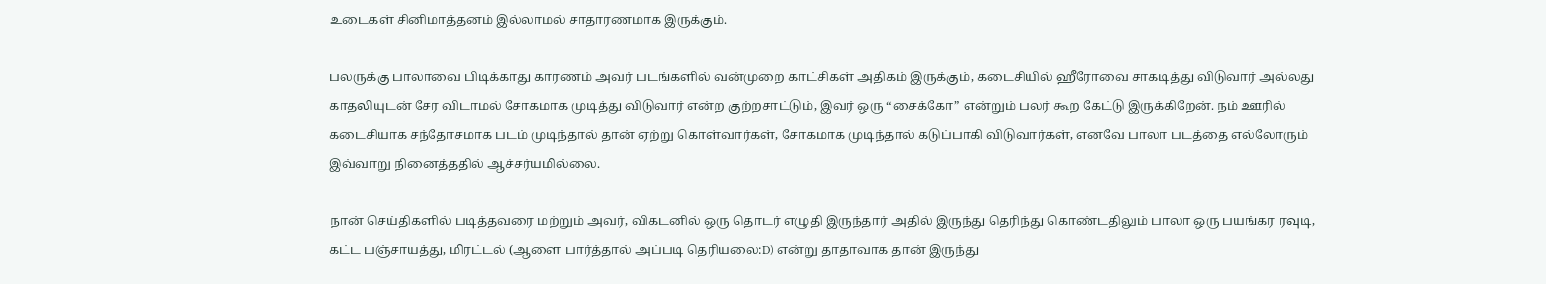உடைகள் சினிமாத்தனம் இல்லாமல் சாதாரணமாக இருக்கும்.

பலருக்கு பாலாவை பிடிக்காது காரணம் அவர் படங்களில் வன்முறை காட்சிகள் அதிகம் இருக்கும், கடைசியில் ஹீரோவை சாகடித்து விடுவார் அல்லது காதலியுடன் சேர விடாமல் சோகமாக முடித்து விடுவார் என்ற குற்றசாட்டும், இவர் ஒரு “சைக்கோ” என்றும் பலர் கூற கேட்டு இருக்கிறேன். நம் ஊரில் கடைசியாக சந்தோசமாக படம் முடிந்தால் தான் ஏற்று கொள்வார்கள், சோகமாக முடிந்தால் கடுப்பாகி விடுவார்கள், எனவே பாலா படத்தை எல்லோரும் இவ்வாறு நினைத்ததில் ஆச்சர்யமில்லை.

நான் செய்திகளில் படித்தவரை மற்றும் அவர், விகடனில் ஒரு தொடர் எழுதி இருந்தார் அதில் இருந்து தெரிந்து கொண்டதிலும் பாலா ஒரு பயங்கர ரவுடி, கட்ட பஞ்சாயத்து, மிரட்டல் (ஆளை பார்த்தால் அப்படி தெரியலை:D) என்று தாதாவாக தான் இருந்து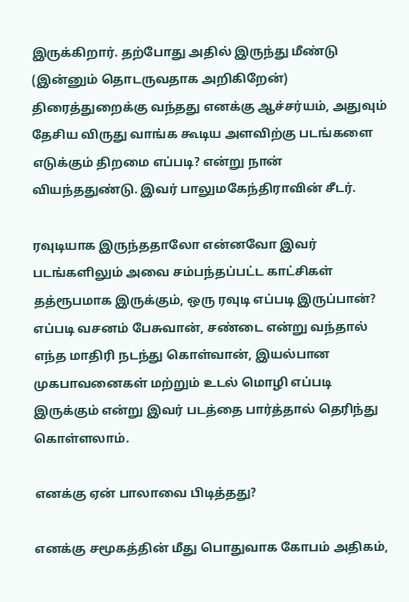இருக்கிறார். தற்போது அதில் இருந்து மீண்டு (இன்னும் தொடருவதாக அறிகிறேன்) திரைத்துறைக்கு வந்தது எனக்கு ஆச்சர்யம், அதுவும் தேசிய விருது வாங்க கூடிய அளவிற்கு படங்களை எடுக்கும் திறமை எப்படி? என்று நான் வியந்ததுண்டு. இவர் பாலுமகேந்திராவின் சீடர்.

ரவுடியாக இருந்ததாலோ என்னவோ இவர் படங்களிலும் அவை சம்பந்தப்பட்ட காட்சிகள் தத்ரூபமாக இருக்கும், ஒரு ரவுடி எப்படி இருப்பான்? எப்படி வசனம் பேசுவான், சண்டை என்று வந்தால் எந்த மாதிரி நடந்து கொள்வான், இயல்பான முகபாவனைகள் மற்றும் உடல் மொழி எப்படி இருக்கும் என்று இவர் படத்தை பார்த்தால் தெரிந்து கொள்ளலாம்.

எனக்கு ஏன் பாலாவை பிடித்தது?

எனக்கு சமூகத்தின் மீது பொதுவாக கோபம் அதிகம்,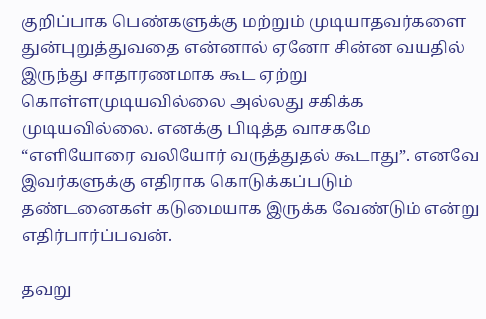குறிப்பாக பெண்களுக்கு மற்றும் முடியாதவர்களை துன்புறுத்துவதை என்னால் ஏனோ சின்ன வயதில் இருந்து சாதாரணமாக கூட ஏற்று கொள்ளமுடியவில்லை அல்லது சகிக்க முடியவில்லை. எனக்கு பிடித்த வாசகமே “எளியோரை வலியோர் வருத்துதல் கூடாது”. எனவே இவர்களுக்கு எதிராக கொடுக்கப்படும் தண்டனைகள் கடுமையாக இருக்க வேண்டும் என்று எதிர்பார்ப்பவன்.

தவறு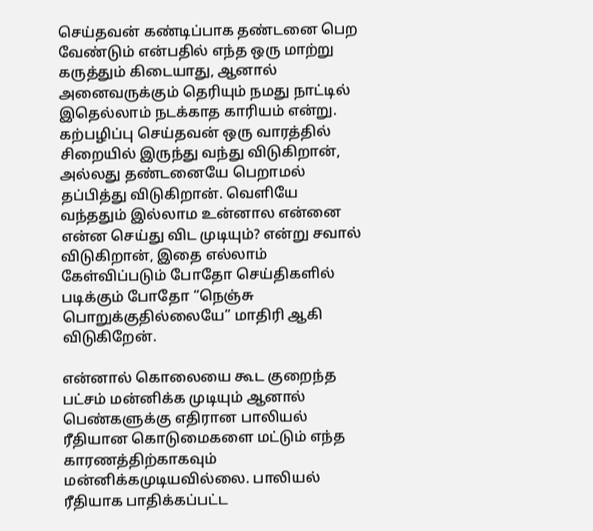செய்தவன் கண்டிப்பாக தண்டனை பெற வேண்டும் என்பதில் எந்த ஒரு மாற்று கருத்தும் கிடையாது, ஆனால் அனைவருக்கும் தெரியும் நமது நாட்டில் இதெல்லாம் நடக்காத காரியம் என்று. கற்பழிப்பு செய்தவன் ஒரு வாரத்தில் சிறையில் இருந்து வந்து விடுகிறான், அல்லது தண்டனையே பெறாமல் தப்பித்து விடுகிறான். வெளியே வந்ததும் இல்லாம உன்னால என்னை என்ன செய்து விட முடியும்? என்று சவால் விடுகிறான், இதை எல்லாம் கேள்விப்படும் போதோ செய்திகளில் படிக்கும் போதோ “நெஞ்சு பொறுக்குதில்லையே” மாதிரி ஆகி விடுகிறேன்.

என்னால் கொலையை கூட குறைந்த பட்சம் மன்னிக்க முடியும் ஆனால் பெண்களுக்கு எதிரான பாலியல் ரீதியான கொடுமைகளை மட்டும் எந்த காரணத்திற்காகவும் மன்னிக்கமுடியவில்லை. பாலியல் ரீதியாக பாதிக்கப்பட்ட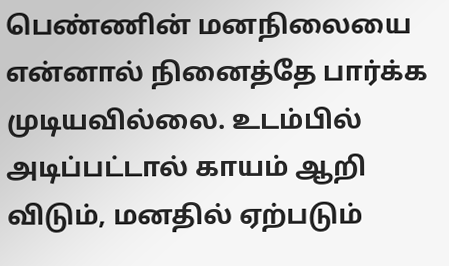பெண்ணின் மனநிலையை என்னால் நினைத்தே பார்க்க முடியவில்லை. உடம்பில் அடிப்பட்டால் காயம் ஆறி விடும், மனதில் ஏற்படும்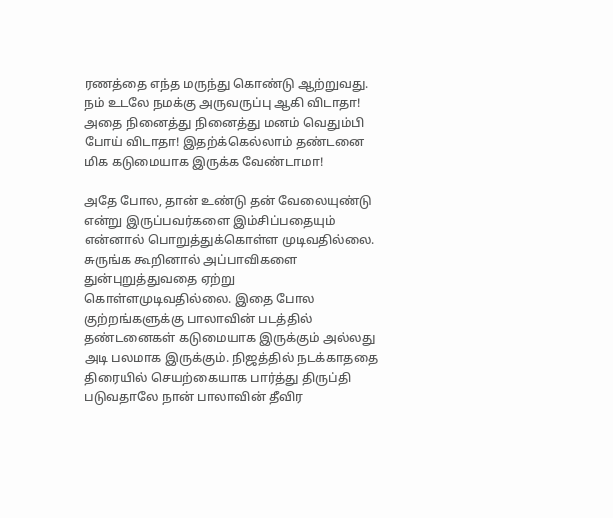ரணத்தை எந்த மருந்து கொண்டு ஆற்றுவது. நம் உடலே நமக்கு அருவருப்பு ஆகி விடாதா! அதை நினைத்து நினைத்து மனம் வெதும்பி போய் விடாதா! இதற்க்கெல்லாம் தண்டனை மிக கடுமையாக இருக்க வேண்டாமா!

அதே போல, தான் உண்டு தன் வேலையுண்டு என்று இருப்பவர்களை இம்சிப்பதையும் என்னால் பொறுத்துக்கொள்ள முடிவதில்லை. சுருங்க கூறினால் அப்பாவிகளை துன்புறுத்துவதை ஏற்று கொள்ளமுடிவதில்லை. இதை போல குற்றங்களுக்கு பாலாவின் படத்தில் தண்டனைகள் கடுமையாக இருக்கும் அல்லது அடி பலமாக இருக்கும். நிஜத்தில் நடக்காததை திரையில் செயற்கையாக பார்த்து திருப்தி படுவதாலே நான் பாலாவின் தீவிர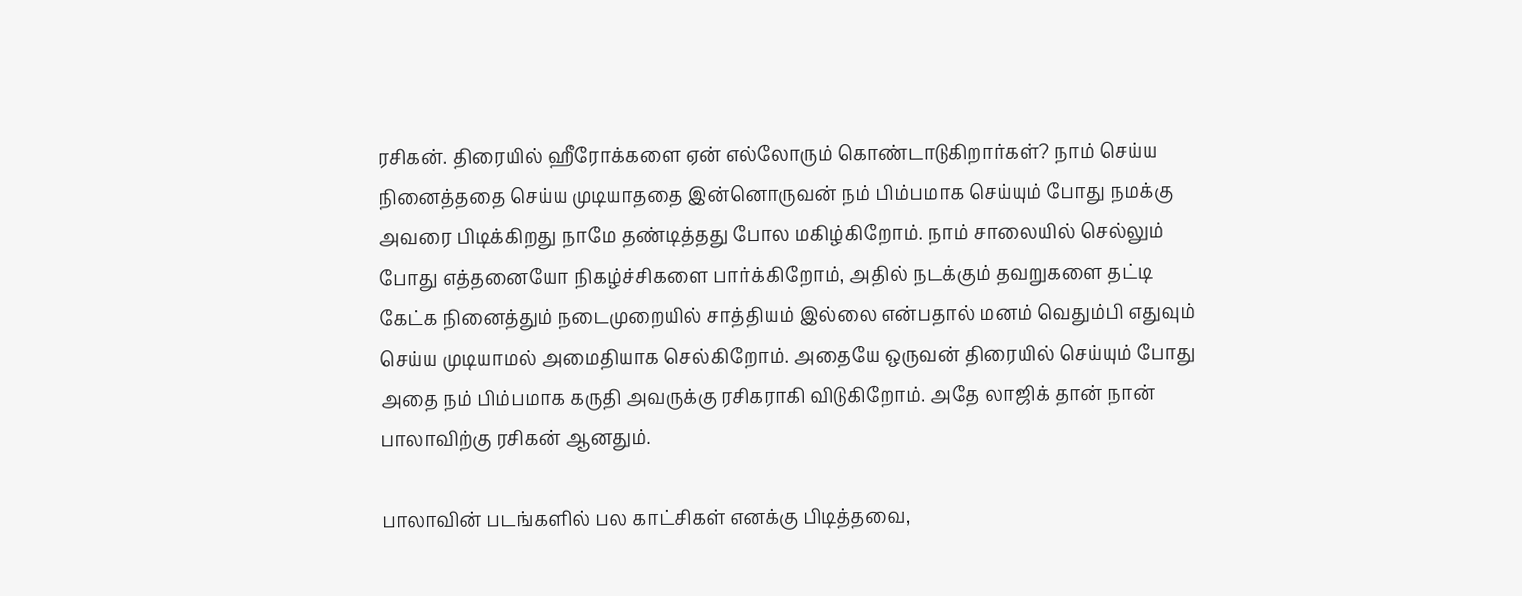ரசிகன். திரையில் ஹீரோக்களை ஏன் எல்லோரும் கொண்டாடுகிறார்கள்? நாம் செய்ய நினைத்ததை செய்ய முடியாததை இன்னொருவன் நம் பிம்பமாக செய்யும் போது நமக்கு அவரை பிடிக்கிறது நாமே தண்டித்தது போல மகிழ்கிறோம். நாம் சாலையில் செல்லும் போது எத்தனையோ நிகழ்ச்சிகளை பார்க்கிறோம், அதில் நடக்கும் தவறுகளை தட்டி கேட்க நினைத்தும் நடைமுறையில் சாத்தியம் இல்லை என்பதால் மனம் வெதும்பி எதுவும் செய்ய முடியாமல் அமைதியாக செல்கிறோம். அதையே ஒருவன் திரையில் செய்யும் போது அதை நம் பிம்பமாக கருதி அவருக்கு ரசிகராகி விடுகிறோம். அதே லாஜிக் தான் நான் பாலாவிற்கு ரசிகன் ஆனதும்.

பாலாவின் படங்களில் பல காட்சிகள் எனக்கு பிடித்தவை,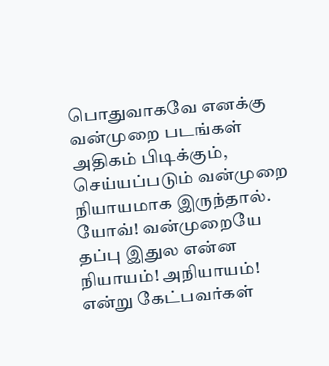பொதுவாகவே எனக்கு வன்முறை படங்கள் அதிகம் பிடிக்கும், செய்யப்படும் வன்முறை நியாயமாக இருந்தால். யோவ்! வன்முறையே தப்பு இதுல என்ன நியாயம்! அநியாயம்! என்று கேட்பவர்கள்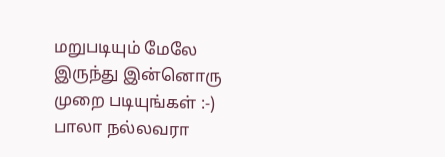மறுபடியும் மேலே இருந்து இன்னொரு முறை படியுங்கள் :-) பாலா நல்லவரா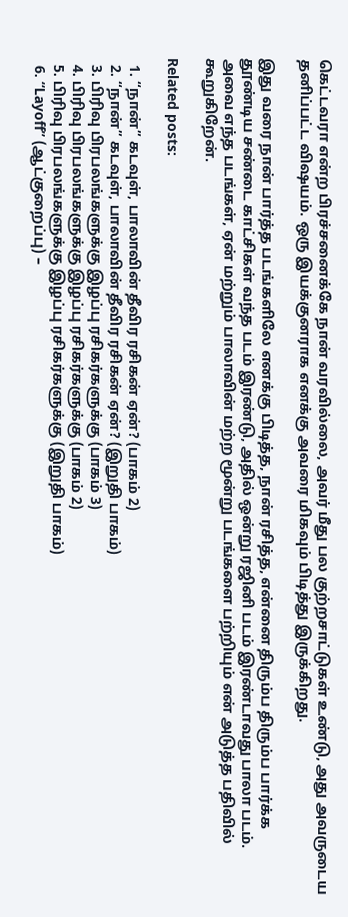கெட்டவரா என்ற பிரச்சனைக்கே நான் வரவில்லை, அவர் மீது பல குற்றசாட்டுகள் உண்டு, அது அவருடைய தனிப்பட்ட விஷயம். ஒரு இயக்குனராக எனக்கு அவரை மிகவும் பிடித்து இருக்கிறது.

இது வரை நான் பார்த்த படங்களிலே எனக்கு பிடித்த, நான் ரசித்த, என்னை திரும்ப திரும்ப பார்க்க தூண்டிய சண்டை காட்சிகள் வந்த படம் இரண்டு, அதில் ஒன்று ரஜினி படம் இரண்டாவது பாலா படம். அவை எந்த படங்கள், ஏன் மற்றும் பாலாவின் மற்ற மூன்று படங்களை பற்றியும் என் அடுத்த பதிவில் கூறுகிறேன்.

Related posts:

  1. “நான்” கடவுள், பாலாவின் தீவிர ரசிகன் ஏன்? (பாகம் 2)
  2. “நான்” கடவுள், பாலாவின் தீவிர ரசிகன் ஏன்? (இறுதி பாகம்)
  3. பிரிவு பிரபலங்களுக்கு இழப்பு ரசிகர்களுக்கு (பாகம் 3)
  4. பிரிவு பிரபலங்களுக்கு இழப்பு ரசிகர்களுக்கு (பாகம் 2)
  5. பிரிவு பிரபலங்களுக்கு இழப்பு ரசிகர்களுக்கு (இறுதி பாகம்)
  6. “Layoff” (ஆட்குறைப்பு) –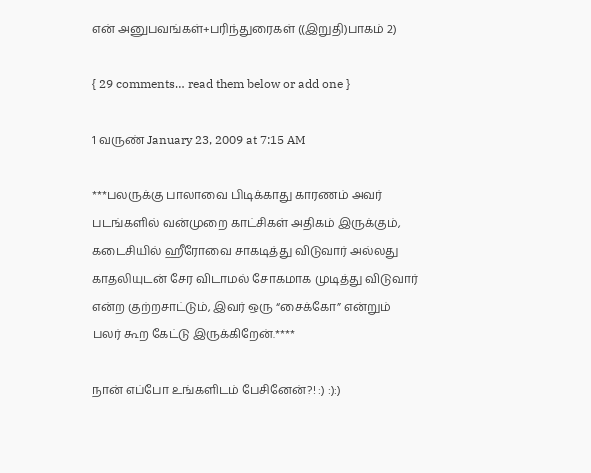என் அனுபவங்கள்+பரிந்துரைகள் ((இறுதி)பாகம் 2)

{ 29 comments… read them below or add one }

1 வருண் January 23, 2009 at 7:15 AM

***பலருக்கு பாலாவை பிடிக்காது காரணம் அவர் படங்களில் வன்முறை காட்சிகள் அதிகம் இருக்கும், கடைசியில் ஹீரோவை சாகடித்து விடுவார் அல்லது காதலியுடன் சேர விடாமல் சோகமாக முடித்து விடுவார் என்ற குற்றசாட்டும், இவர் ஒரு “சைக்கோ” என்றும் பலர் கூற கேட்டு இருக்கிறேன்.****

நான் எப்போ உங்களிடம் பேசினேன்?! :) :):)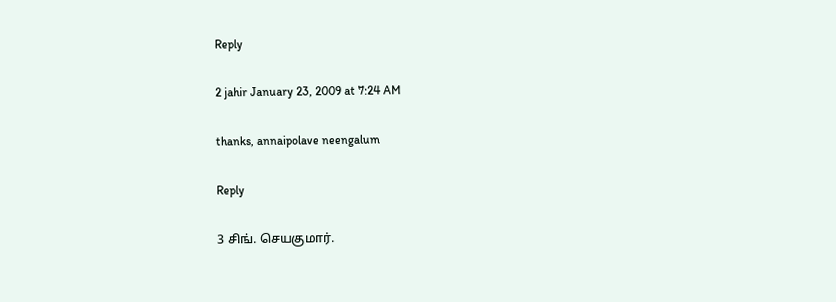Reply

2 jahir January 23, 2009 at 7:24 AM

thanks, annaipolave neengalum

Reply

3 சிங். செயகுமார்.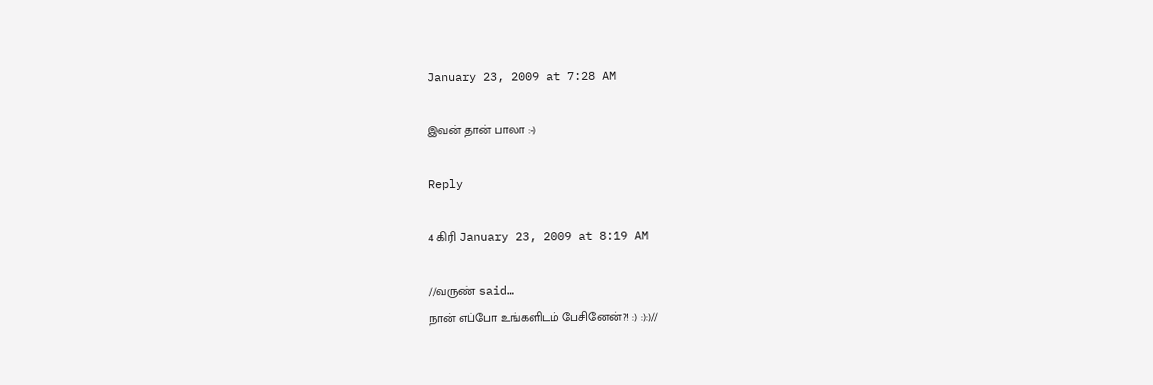January 23, 2009 at 7:28 AM

இவன் தான் பாலா :-)

Reply

4 கிரி January 23, 2009 at 8:19 AM

//வருண் said…
நான் எப்போ உங்களிடம் பேசினேன்?! :) :):)//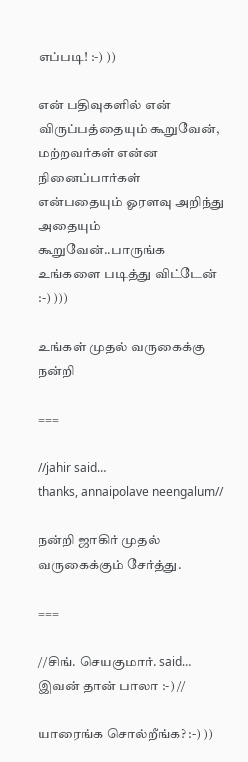எப்படி! :-) ))

என் பதிவுகளில் என் விருப்பத்தையும் கூறுவேன், மற்றவர்கள் என்ன நினைப்பார்கள் என்பதையும் ஓரளவு அறிந்து அதையும் கூறுவேன்..பாருங்க உங்களை படித்து விட்டேன் :-) )))

உங்கள் முதல் வருகைக்கு நன்றி

===

//jahir said…
thanks, annaipolave neengalum//

நன்றி ஜாகிர் முதல் வருகைக்கும் சேர்த்து.

===

//சிங். செயகுமார். said…
இவன் தான் பாலா :-) //

யாரைங்க சொல்றீங்க? :-) ))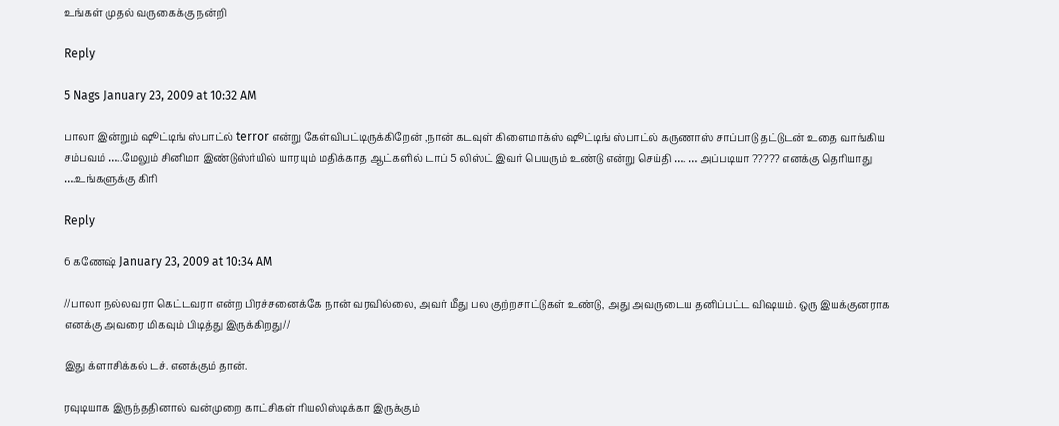உங்கள் முதல் வருகைக்கு நன்றி

Reply

5 Nags January 23, 2009 at 10:32 AM

பாலா இன்றும் ஷூட்டிங் ஸ்பாட்ல் terror என்று கேள்விபட்டிருக்கிறேன் ,நான் கடவுள் கிளைமாக்ஸ் ஷூட்டிங் ஸ்பாட்ல் கருணாஸ் சாப்பாடு தட்டுடன் உதை வாங்கிய சம்பவம் …..மேலும் சினிமா இண்டுஸ்ர்யில் யாரயும் மதிக்காத ஆட்களில் டாப் 5 லிஸ்ட் இவர் பெயரும் உண்டு என்று செய்தி …. … அப்படியா ????? எனக்கு தெரியாது ….உங்களுக்கு கிரி

Reply

6 கணேஷ் January 23, 2009 at 10:34 AM

//பாலா நல்லவரா கெட்டவரா என்ற பிரச்சனைக்கே நான் வரவில்லை, அவர் மீது பல குற்றசாட்டுகள் உண்டு, அது அவருடைய தனிப்பட்ட விஷயம். ஒரு இயக்குனராக எனக்கு அவரை மிகவும் பிடித்து இருக்கிறது//

இது க்ளாசிக்கல் டச். எனக்கும் தான்.

ரவுடியாக இருந்ததினால் வன்முறை காட்சிகள் ரியலிஸ்டிக்கா இருக்கும்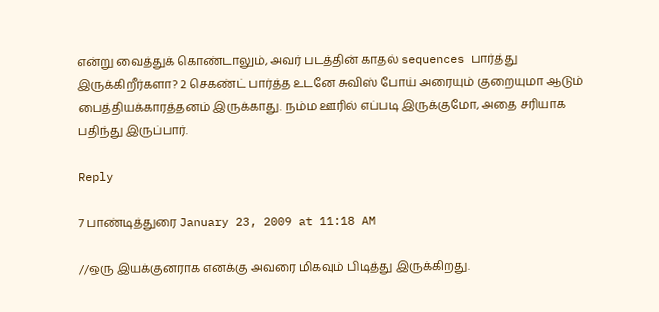என்று வைத்துக் கொண்டாலும், அவர் படத்தின் காதல் sequences பார்த்து இருக்கிறீர்களா? 2 செகண்ட் பார்த்த உடனே சுவிஸ் போய் அரையும் குறையுமா ஆடும் பைத்தியக்காரத்தனம் இருக்காது. நம்ம ஊரில் எப்படி இருக்குமோ, அதை சரியாக பதிந்து இருப்பார்.

Reply

7 பாண்டித்துரை January 23, 2009 at 11:18 AM

//ஒரு இயக்குனராக எனக்கு அவரை மிகவும் பிடித்து இருக்கிறது.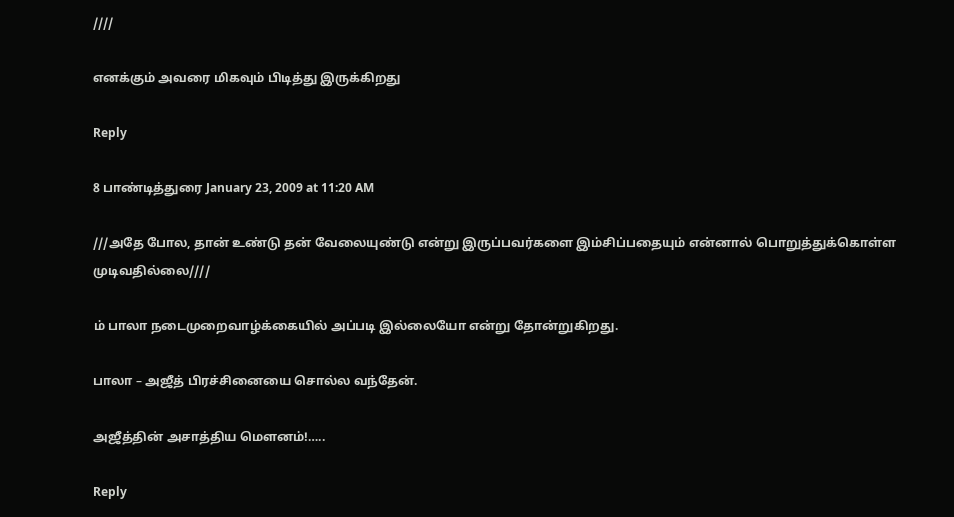////

எனக்கும் அவரை மிகவும் பிடித்து இருக்கிறது

Reply

8 பாண்டித்துரை January 23, 2009 at 11:20 AM

///அதே போல, தான் உண்டு தன் வேலையுண்டு என்று இருப்பவர்களை இம்சிப்பதையும் என்னால் பொறுத்துக்கொள்ள முடிவதில்லை////

ம் பாலா நடைமுறைவாழ்க்கையில் அப்படி இல்லையோ என்று தோன்றுகிறது.

பாலா – அஜீத் பிரச்சினையை சொல்ல வந்தேன்.

அஜீத்தின் அசாத்திய மௌனம்!…..

Reply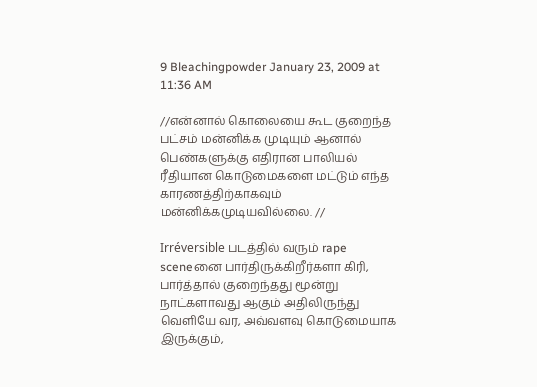9 Bleachingpowder January 23, 2009 at 11:36 AM

//என்னால் கொலையை கூட குறைந்த பட்சம் மன்னிக்க முடியும் ஆனால் பெண்களுக்கு எதிரான பாலியல் ரீதியான கொடுமைகளை மட்டும் எந்த காரணத்திற்காகவும் மன்னிக்கமுடியவில்லை. //

Irréversible படத்தில் வரும் rape sceneனை பார்திருக்கிறீர்களா கிரி, பார்த்தால் குறைந்தது மூன்று நாட்களாவது ஆகும் அதிலிருந்து வெளியே வர, அவ்வளவு கொடுமையாக இருக்கும்,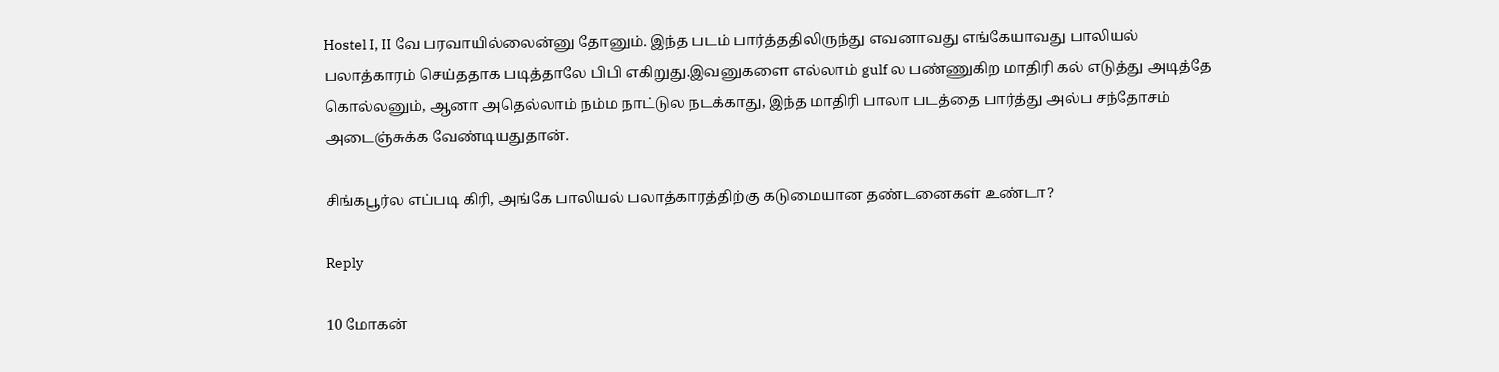Hostel I, II வே பரவாயில்லைன்னு தோனும். இந்த படம் பார்த்ததிலிருந்து எவனாவது எங்கேயாவது பாலியல் பலாத்காரம் செய்ததாக படித்தாலே பிபி எகிறுது.இவனுகளை எல்லாம் gulf ல பண்ணுகிற மாதிரி கல் எடுத்து அடித்தே கொல்லனும், ஆனா அதெல்லாம் நம்ம நாட்டுல நடக்காது, இந்த மாதிரி பாலா படத்தை பார்த்து அல்ப சந்தோசம் அடைஞ்சுக்க வேண்டியதுதான்.

சிங்கபூர்ல எப்படி கிரி, அங்கே பாலியல் பலாத்காரத்திற்கு கடுமையான தண்டனைகள் உண்டா?

Reply

10 மோகன்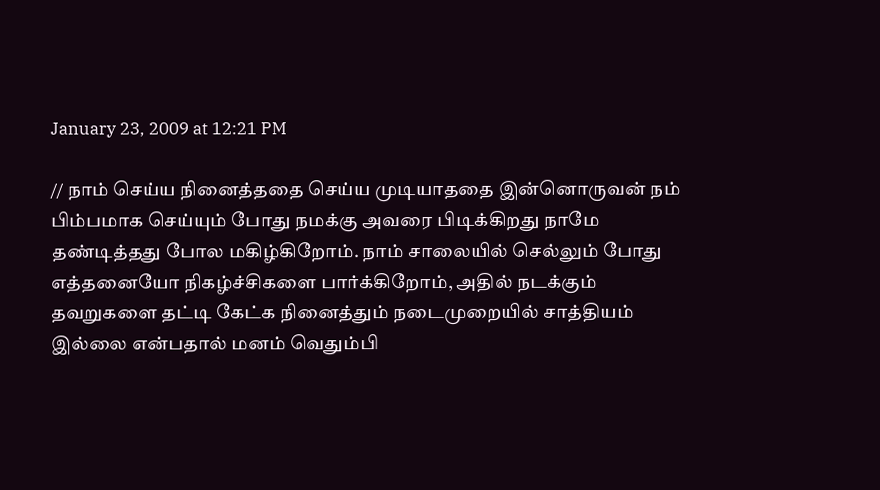January 23, 2009 at 12:21 PM

// நாம் செய்ய நினைத்ததை செய்ய முடியாததை இன்னொருவன் நம் பிம்பமாக செய்யும் போது நமக்கு அவரை பிடிக்கிறது நாமே தண்டித்தது போல மகிழ்கிறோம். நாம் சாலையில் செல்லும் போது எத்தனையோ நிகழ்ச்சிகளை பார்க்கிறோம், அதில் நடக்கும் தவறுகளை தட்டி கேட்க நினைத்தும் நடைமுறையில் சாத்தியம் இல்லை என்பதால் மனம் வெதும்பி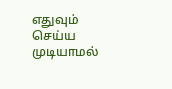எதுவும் செய்ய முடியாமல்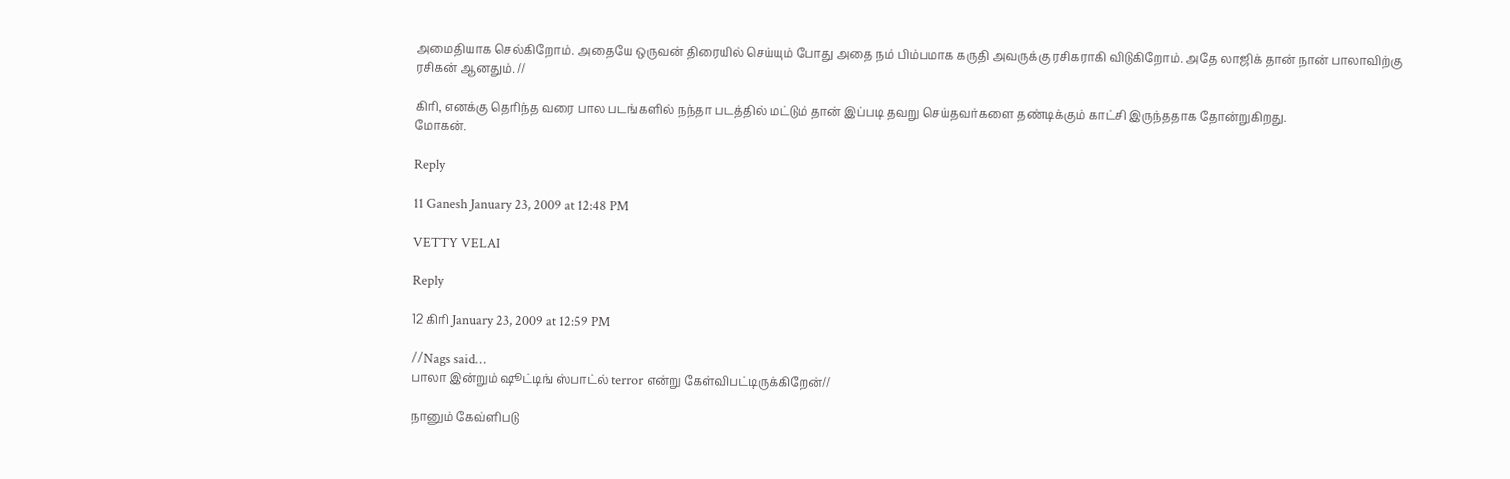அமைதியாக செல்கிறோம். அதையே ஒருவன் திரையில் செய்யும் போது அதை நம் பிம்பமாக கருதி அவருக்கு ரசிகராகி விடுகிறோம். அதே லாஜிக் தான் நான் பாலாவிற்கு ரசிகன் ஆனதும். //

கிரி, எனக்கு தெரிந்த வரை பால படங்களில் நந்தா படத்தில் மட்டும் தான் இப்படி தவறு செய்தவர்களை தண்டிக்கும் காட்சி இருந்ததாக தோன்றுகிறது.
மோகன்.

Reply

11 Ganesh January 23, 2009 at 12:48 PM

VETTY VELAI

Reply

12 கிரி January 23, 2009 at 12:59 PM

//Nags said…
பாலா இன்றும் ஷூட்டிங் ஸ்பாட்ல் terror என்று கேள்விபட்டிருக்கிறேன்//

நானும் கேவ்ளிபடு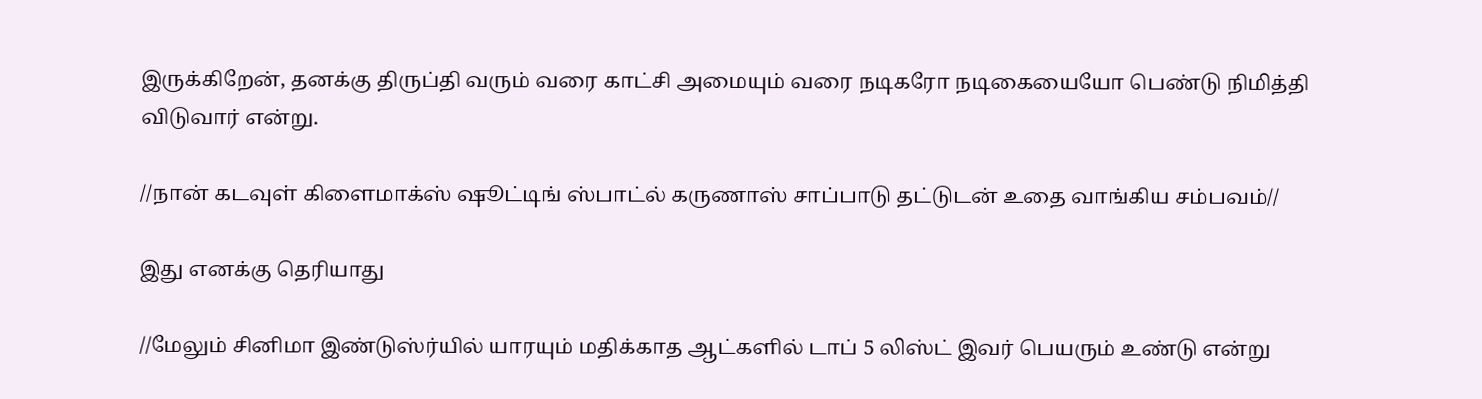இருக்கிறேன், தனக்கு திருப்தி வரும் வரை காட்சி அமையும் வரை நடிகரோ நடிகையையோ பெண்டு நிமித்தி விடுவார் என்று.

//நான் கடவுள் கிளைமாக்ஸ் ஷூட்டிங் ஸ்பாட்ல் கருணாஸ் சாப்பாடு தட்டுடன் உதை வாங்கிய சம்பவம்//

இது எனக்கு தெரியாது

//மேலும் சினிமா இண்டுஸ்ர்யில் யாரயும் மதிக்காத ஆட்களில் டாப் 5 லிஸ்ட் இவர் பெயரும் உண்டு என்று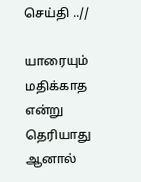செய்தி ..//

யாரையும் மதிக்காத என்று தெரியாது ஆனால்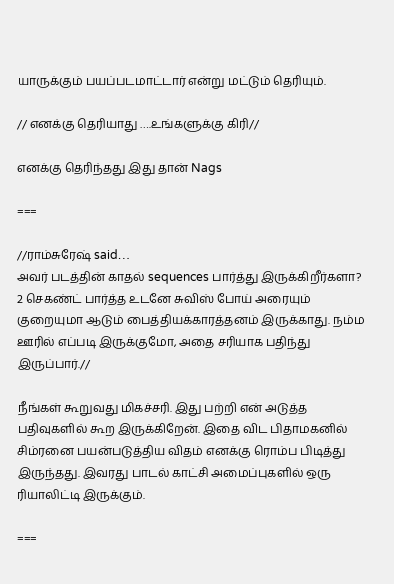யாருக்கும் பயப்படமாட்டார் என்று மட்டும் தெரியும்.

// எனக்கு தெரியாது ….உங்களுக்கு கிரி//

எனக்கு தெரிந்தது இது தான் Nags

===

//ராம்சுரேஷ் said…
அவர் படத்தின் காதல் sequences பார்த்து இருக்கிறீர்களா? 2 செகண்ட் பார்த்த உடனே சுவிஸ் போய் அரையும் குறையுமா ஆடும் பைத்தியக்காரத்தனம் இருக்காது. நம்ம ஊரில் எப்படி இருக்குமோ, அதை சரியாக பதிந்து இருப்பார்.//

நீங்கள் கூறுவது மிகச்சரி. இது பற்றி என் அடுத்த பதிவுகளில் கூற இருக்கிறேன். இதை விட பிதாமகனில் சிம்ரனை பயன்படுத்திய விதம் எனக்கு ரொம்ப பிடித்து இருந்தது. இவரது பாடல் காட்சி அமைப்புகளில் ஒரு ரியாலிட்டி இருக்கும்.

===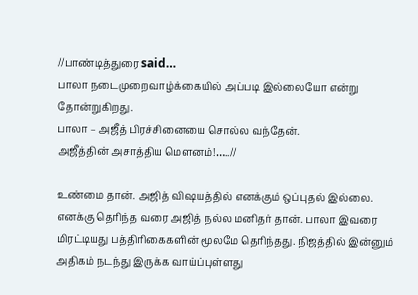//பாண்டித்துரை said…
பாலா நடைமுறைவாழ்க்கையில் அப்படி இல்லையோ என்று தோன்றுகிறது.
பாலா – அஜீத் பிரச்சினையை சொல்ல வந்தேன்.
அஜீத்தின் அசாத்திய மௌனம்!…..//

உண்மை தான். அஜித் விஷயத்தில் எனக்கும் ஒப்புதல் இல்லை. எனக்கு தெரிந்த வரை அஜித் நல்ல மனிதர் தான். பாலா இவரை மிரட்டியது பத்திரிகைகளின் மூலமே தெரிந்தது. நிஜத்தில் இன்னும் அதிகம் நடந்து இருக்க வாய்ப்புள்ளது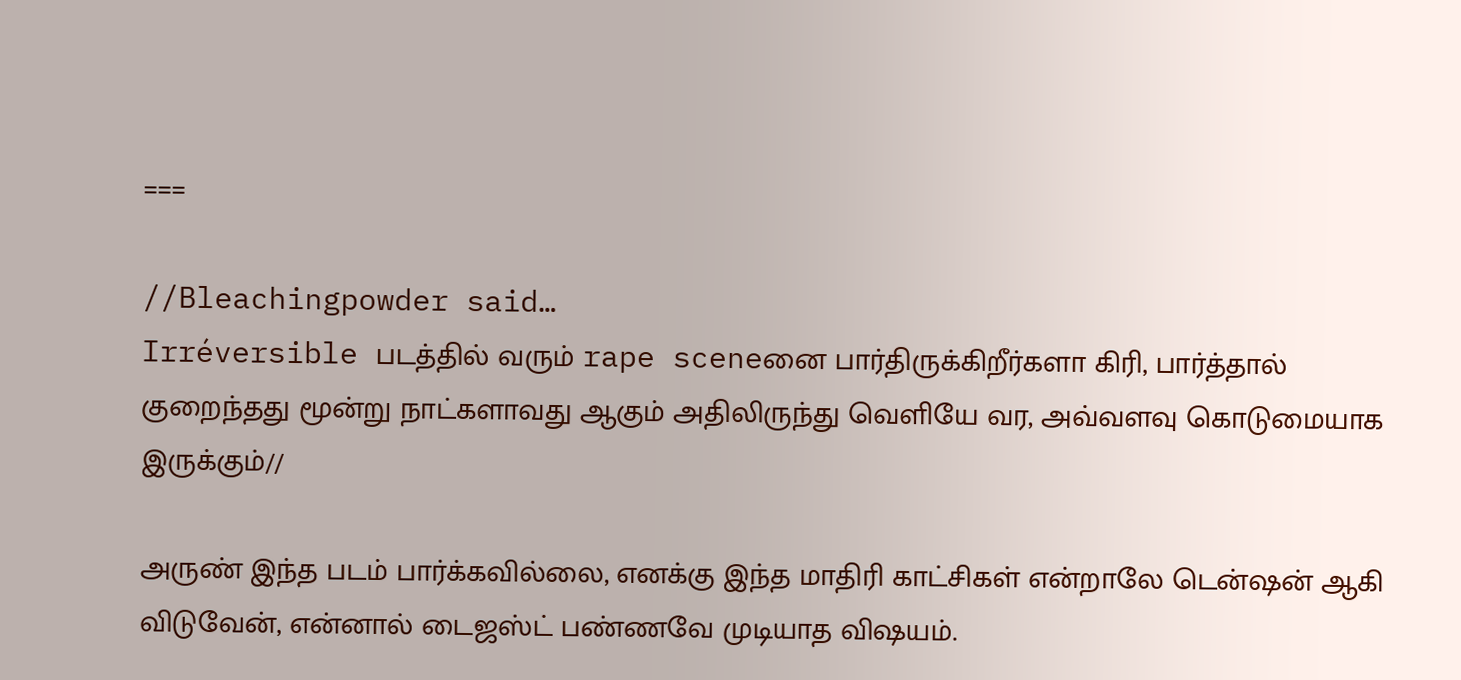===

//Bleachingpowder said…
Irréversible படத்தில் வரும் rape sceneனை பார்திருக்கிறீர்களா கிரி, பார்த்தால் குறைந்தது மூன்று நாட்களாவது ஆகும் அதிலிருந்து வெளியே வர, அவ்வளவு கொடுமையாக இருக்கும்//

அருண் இந்த படம் பார்க்கவில்லை, எனக்கு இந்த மாதிரி காட்சிகள் என்றாலே டென்ஷன் ஆகி விடுவேன், என்னால் டைஜஸ்ட் பண்ணவே முடியாத விஷயம்.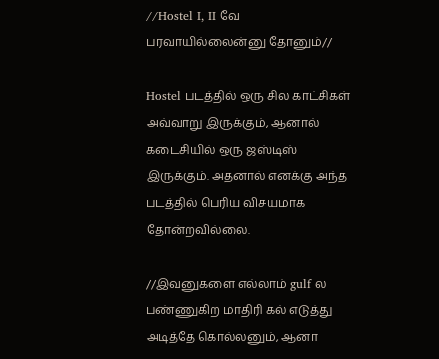//Hostel I, II வே பரவாயில்லைன்னு தோனும்//

Hostel படத்தில் ஒரு சில காட்சிகள் அவ்வாறு இருக்கும், ஆனால் கடைசியில் ஒரு ஜஸ்டிஸ் இருக்கும். அதனால் எனக்கு அந்த படத்தில் பெரிய விசயமாக தோன்றவில்லை.

//இவனுகளை எல்லாம் gulf ல பண்ணுகிற மாதிரி கல் எடுத்து அடித்தே கொல்லனும், ஆனா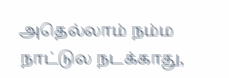அதெல்லாம் நம்ம நாட்டுல நடக்காது,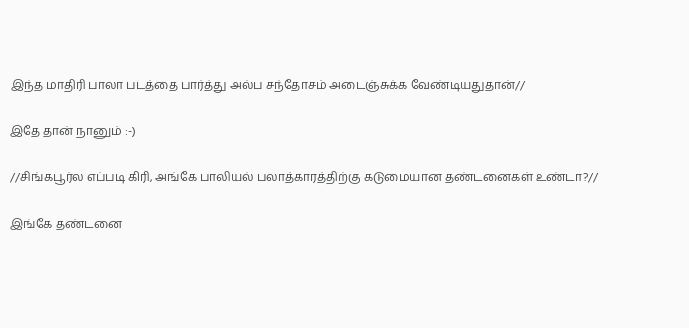இந்த மாதிரி பாலா படத்தை பார்த்து அல்ப சந்தோசம் அடைஞ்சுக்க வேண்டியதுதான்//

இதே தான் நானும் :-)

//சிங்கபூர்ல எப்படி கிரி, அங்கே பாலியல் பலாத்காரத்திற்கு கடுமையான தண்டனைகள் உண்டா?//

இங்கே தண்டனை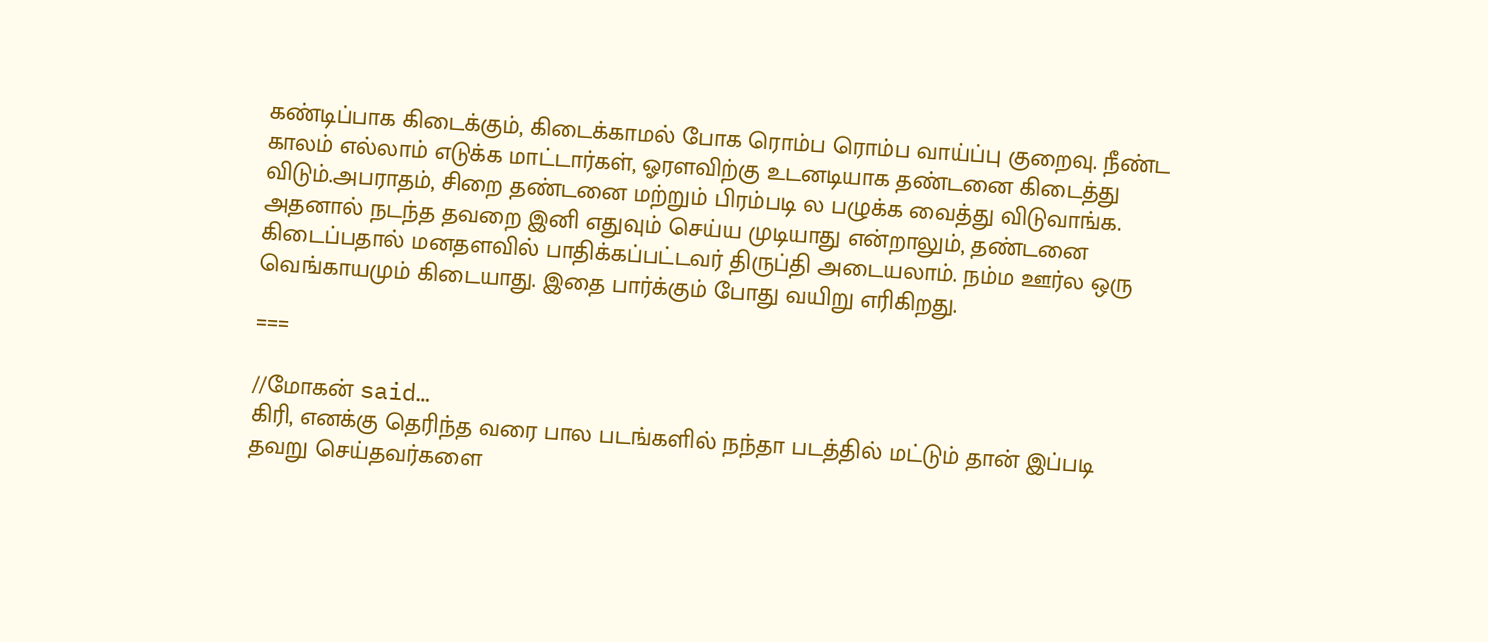கண்டிப்பாக கிடைக்கும், கிடைக்காமல் போக ரொம்ப ரொம்ப வாய்ப்பு குறைவு. நீண்ட காலம் எல்லாம் எடுக்க மாட்டார்கள், ஓரளவிற்கு உடனடியாக தண்டனை கிடைத்து விடும்.அபராதம், சிறை தண்டனை மற்றும் பிரம்படி ல பழுக்க வைத்து விடுவாங்க. அதனால் நடந்த தவறை இனி எதுவும் செய்ய முடியாது என்றாலும், தண்டனை கிடைப்பதால் மனதளவில் பாதிக்கப்பட்டவர் திருப்தி அடையலாம். நம்ம ஊர்ல ஒரு வெங்காயமும் கிடையாது. இதை பார்க்கும் போது வயிறு எரிகிறது.

===

//மோகன் said…
கிரி, எனக்கு தெரிந்த வரை பால படங்களில் நந்தா படத்தில் மட்டும் தான் இப்படி தவறு செய்தவர்களை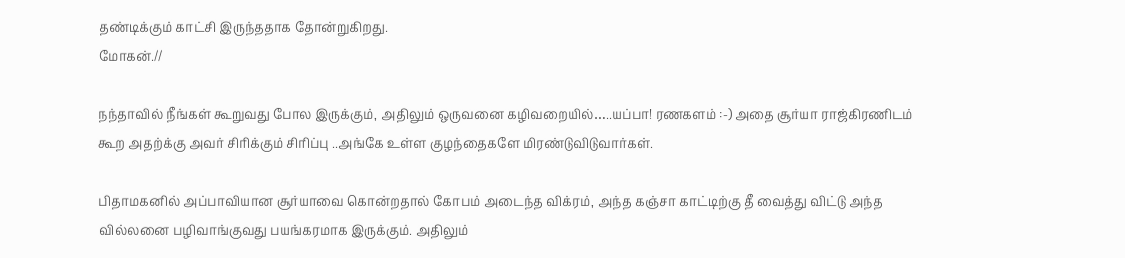தண்டிக்கும் காட்சி இருந்ததாக தோன்றுகிறது.
மோகன்.//

நந்தாவில் நீங்கள் கூறுவது போல இருக்கும், அதிலும் ஒருவனை கழிவறையில்…..யப்பா! ரணகளம் :-) அதை சூர்யா ராஜ்கிரணிடம் கூற அதற்க்கு அவர் சிரிக்கும் சிரிப்பு ..அங்கே உள்ள குழந்தைகளே மிரண்டுவிடுவார்கள்.

பிதாமகனில் அப்பாவியான சூர்யாவை கொன்றதால் கோபம் அடைந்த விக்ரம், அந்த கஞ்சா காட்டிற்கு தீ வைத்து விட்டு அந்த வில்லனை பழிவாங்குவது பயங்கரமாக இருக்கும். அதிலும்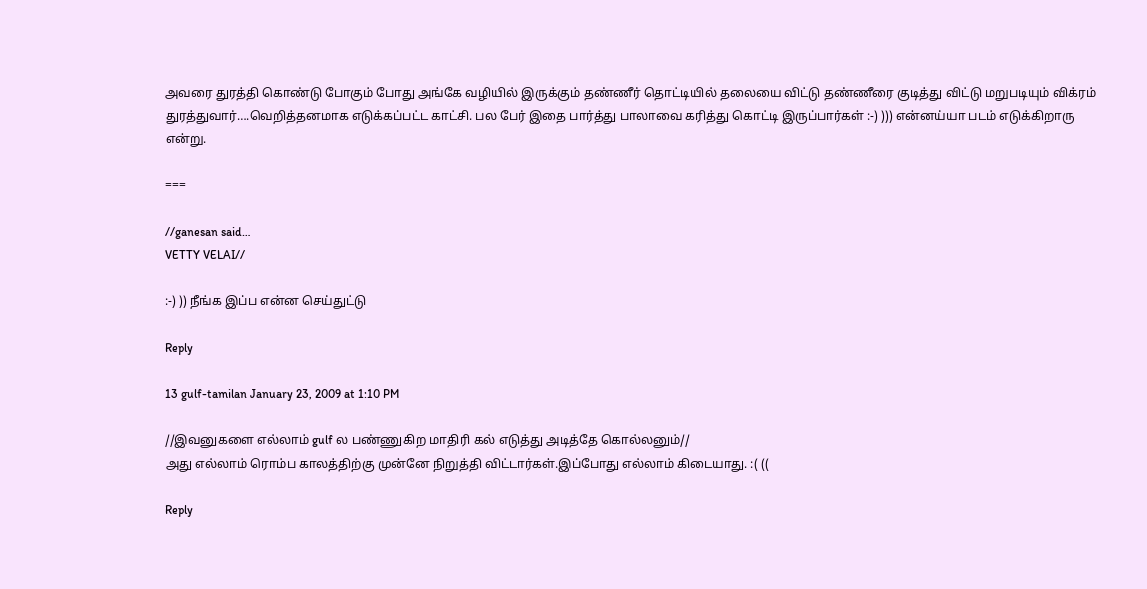அவரை துரத்தி கொண்டு போகும் போது அங்கே வழியில் இருக்கும் தண்ணீர் தொட்டியில் தலையை விட்டு தண்ணீரை குடித்து விட்டு மறுபடியும் விக்ரம் துரத்துவார்….வெறித்தனமாக எடுக்கப்பட்ட காட்சி. பல பேர் இதை பார்த்து பாலாவை கரித்து கொட்டி இருப்பார்கள் :-) ))) என்னய்யா படம் எடுக்கிறாரு என்று.

===

//ganesan said…
VETTY VELAI//

:-) )) நீங்க இப்ப என்ன செய்துட்டு

Reply

13 gulf-tamilan January 23, 2009 at 1:10 PM

//இவனுகளை எல்லாம் gulf ல பண்ணுகிற மாதிரி கல் எடுத்து அடித்தே கொல்லனும்//
அது எல்லாம் ரொம்ப காலத்திற்கு முன்னே நிறுத்தி விட்டார்கள்.இப்போது எல்லாம் கிடையாது. :( ((

Reply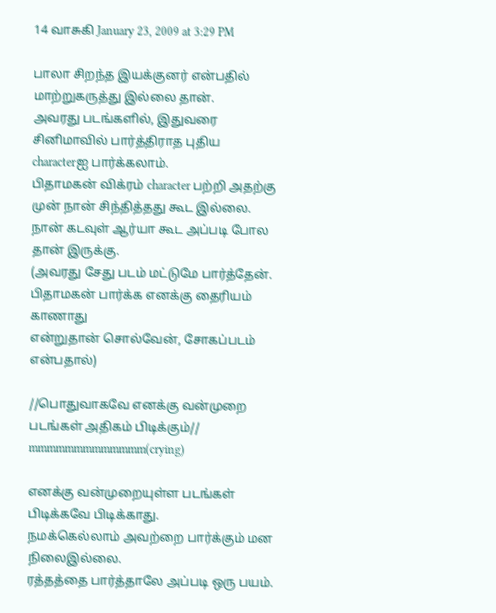14 வாசுகி January 23, 2009 at 3:29 PM

பாலா சிறந்த இயக்குனர் என்பதில் மாற்றுகருத்து இல்லை தான்.
அவரது படங்களில், இதுவரை சினிமாவில் பார்த்திராத புதிய
characterஐ பார்க்கலாம்.
பிதாமகன் விக்ரம் character பற்றி அதற்கு முன் நான் சிந்தித்தது கூட இல்லை.
நான் கடவுள் ஆர்யா கூட அப்படி போல தான் இருக்கு.
(அவரது சேது படம் மட்டுமே பார்த்தேன். பிதாமகன் பார்க்க எனக்கு தைரியம் காணாது
என்றுதான் சொல்வேன், சோகப்படம் என்பதால்)

//பொதுவாகவே எனக்கு வன்முறை படங்கள் அதிகம் பிடிக்கும்//
mmmmmmmmmmmmm(crying)

எனக்கு வன்முறையுள்ள படங்கள் பிடிக்கவே பிடிக்காது.
நமக்கெல்லாம் அவற்றை பார்க்கும் மன நிலைஇல்லை.
ரத்தத்தை பார்த்தாலே அப்படி ஒரு பயம்.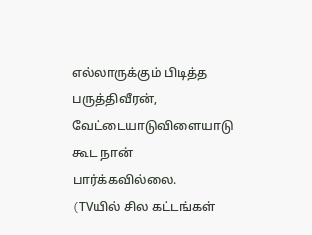எல்லாருக்கும் பிடித்த பருத்திவீரன், வேட்டையாடுவிளையாடு கூட நான் பார்க்கவில்லை.
(TVயில் சில கட்டங்கள்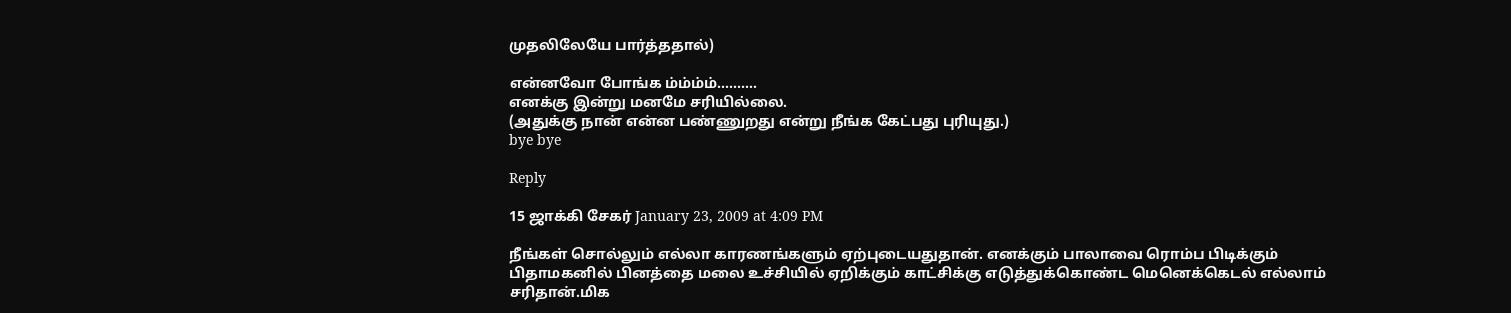முதலிலேயே பார்த்ததால்)

என்னவோ போங்க ம்ம்ம்ம்……….
எனக்கு இன்று மனமே சரியில்லை.
(அதுக்கு நான் என்ன பண்ணுறது என்று நீங்க கேட்பது புரியுது.)
bye bye

Reply

15 ஜாக்கி சேகர் January 23, 2009 at 4:09 PM

நீங்கள் சொல்லும் எல்லா காரணங்களும் ஏற்புடையதுதான். எனக்கும் பாலாவை ரொம்ப பிடிக்கும் பிதாமகனில் பினத்தை மலை உச்சியில் ஏறிக்கும் காட்சிக்கு எடுத்துக்கொண்ட மெனெக்கெடல் எல்லாம் சரிதான்.மிக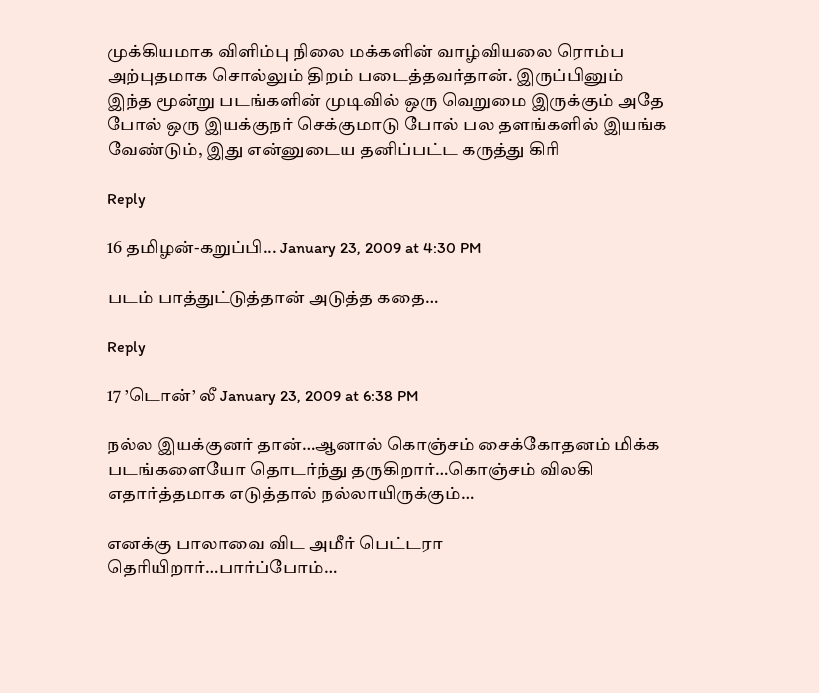முக்கியமாக விளிம்பு நிலை மக்களின் வாழ்வியலை ரொம்ப அற்புதமாக சொல்லும் திறம் படைத்தவர்தான். இருப்பினும் இந்த மூன்று படங்களின் முடிவில் ஒரு வெறுமை இருக்கும் அதே போல் ஒரு இயக்குநர் செக்குமாடு போல் பல தளங்களில் இயங்க வேண்டும், இது என்னுடைய தனிப்பட்ட கருத்து கிரி

Reply

16 தமிழன்-கறுப்பி... January 23, 2009 at 4:30 PM

படம் பாத்துட்டுத்தான் அடுத்த கதை…

Reply

17 ’டொன்’ லீ January 23, 2009 at 6:38 PM

நல்ல இயக்குனர் தான்…ஆனால் கொஞ்சம் சைக்கோதனம் மிக்க படங்களையோ தொடர்ந்து தருகிறார்…கொஞ்சம் விலகி எதார்த்தமாக எடுத்தால் நல்லாயிருக்கும்…

எனக்கு பாலாவை விட அமீர் பெட்டரா தெரியிறார்…பார்ப்போம்…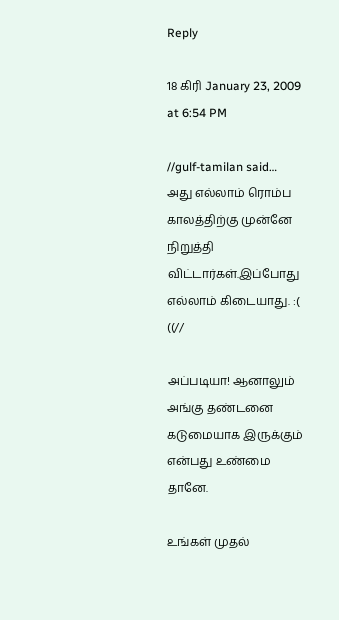Reply

18 கிரி January 23, 2009 at 6:54 PM

//gulf-tamilan said…
அது எல்லாம் ரொம்ப காலத்திற்கு முன்னே நிறுத்தி விட்டார்கள்.இப்போது எல்லாம் கிடையாது. :( ((//

அப்படியா! ஆனாலும் அங்கு தண்டனை கடுமையாக இருக்கும் என்பது உண்மை தானே.

உங்கள் முதல்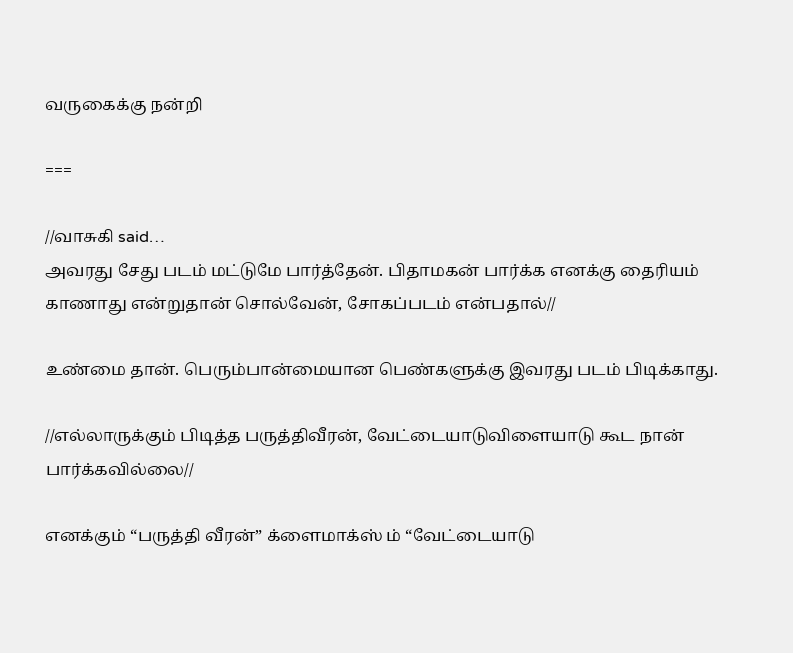வருகைக்கு நன்றி

===

//வாசுகி said…
அவரது சேது படம் மட்டுமே பார்த்தேன். பிதாமகன் பார்க்க எனக்கு தைரியம் காணாது என்றுதான் சொல்வேன், சோகப்படம் என்பதால்//

உண்மை தான். பெரும்பான்மையான பெண்களுக்கு இவரது படம் பிடிக்காது.

//எல்லாருக்கும் பிடித்த பருத்திவீரன், வேட்டையாடுவிளையாடு கூட நான் பார்க்கவில்லை//

எனக்கும் “பருத்தி வீரன்” க்ளைமாக்ஸ் ம் “வேட்டையாடு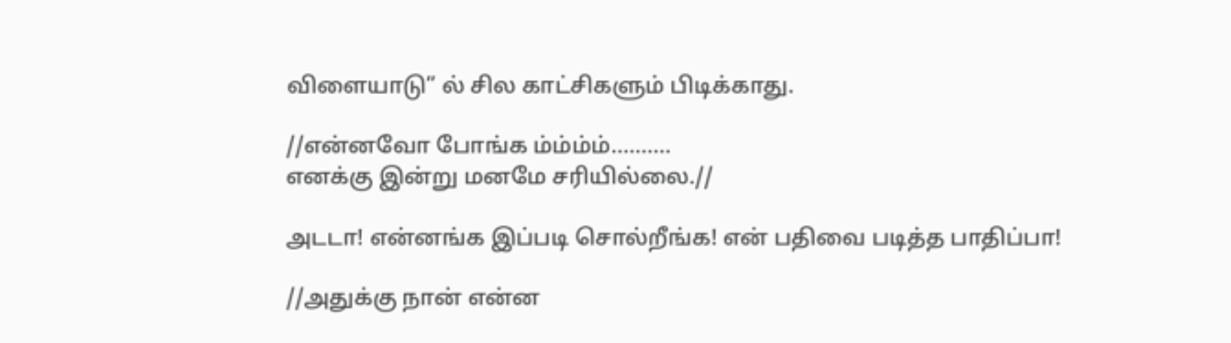விளையாடு” ல் சில காட்சிகளும் பிடிக்காது.

//என்னவோ போங்க ம்ம்ம்ம்……….
எனக்கு இன்று மனமே சரியில்லை.//

அடடா! என்னங்க இப்படி சொல்றீங்க! என் பதிவை படித்த பாதிப்பா!

//அதுக்கு நான் என்ன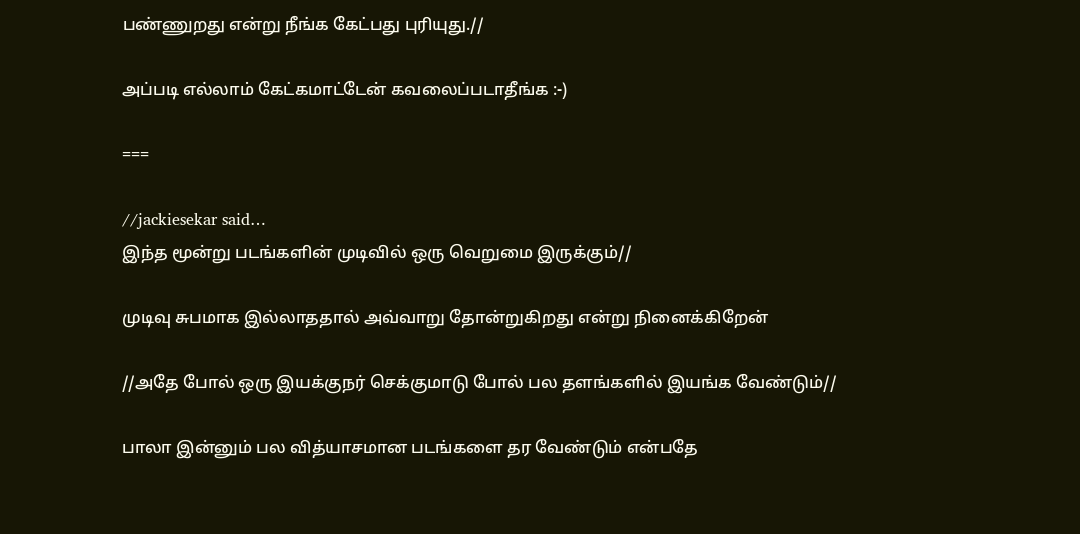பண்ணுறது என்று நீங்க கேட்பது புரியுது.//

அப்படி எல்லாம் கேட்கமாட்டேன் கவலைப்படாதீங்க :-)

===

//jackiesekar said…
இந்த மூன்று படங்களின் முடிவில் ஒரு வெறுமை இருக்கும்//

முடிவு சுபமாக இல்லாததால் அவ்வாறு தோன்றுகிறது என்று நினைக்கிறேன்

//அதே போல் ஒரு இயக்குநர் செக்குமாடு போல் பல தளங்களில் இயங்க வேண்டும்//

பாலா இன்னும் பல வித்யாசமான படங்களை தர வேண்டும் என்பதே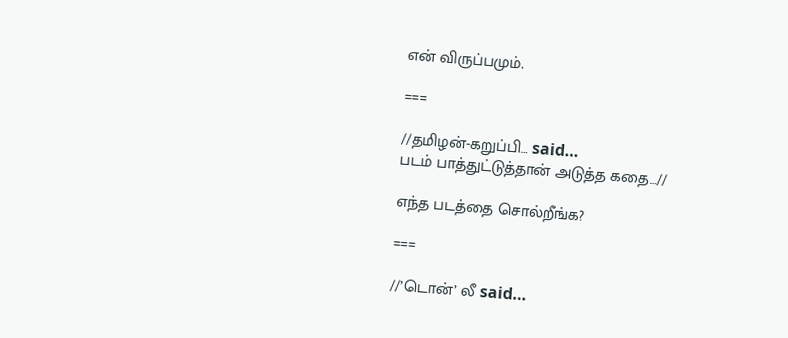என் விருப்பமும்.

===

//தமிழன்-கறுப்பி… said…
படம் பாத்துட்டுத்தான் அடுத்த கதை…//

எந்த படத்தை சொல்றீங்க?

===

//’டொன்’ லீ said…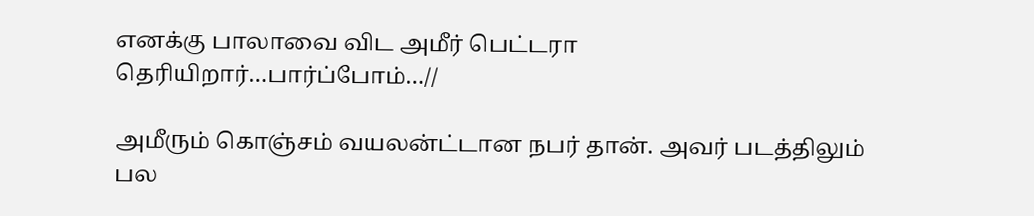எனக்கு பாலாவை விட அமீர் பெட்டரா தெரியிறார்…பார்ப்போம்…//

அமீரும் கொஞ்சம் வயலன்ட்டான நபர் தான். அவர் படத்திலும் பல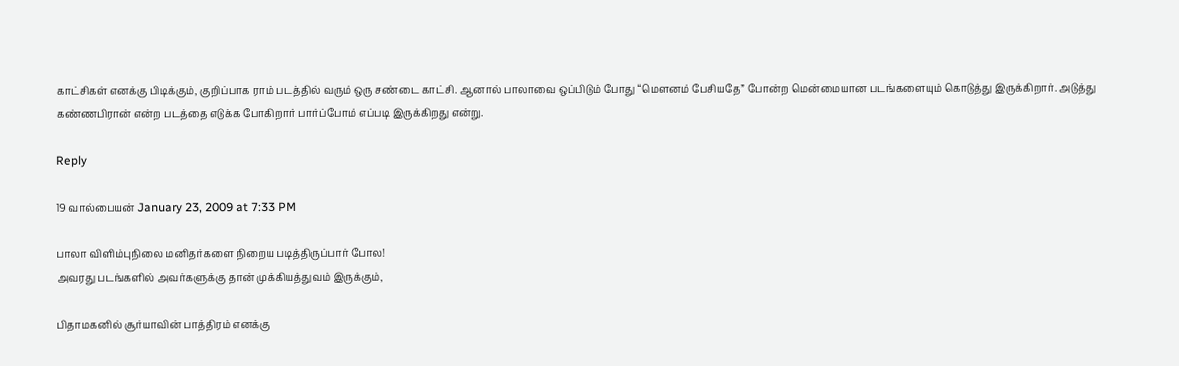காட்சிகள் எனக்கு பிடிக்கும், குறிப்பாக ராம் படத்தில் வரும் ஒரு சண்டை காட்சி. ஆனால் பாலாவை ஒப்பிடும் போது “மௌனம் பேசியதே” போன்ற மென்மையான படங்களையும் கொடுத்து இருக்கிறார். அடுத்து கண்ணபிரான் என்ற படத்தை எடுக்க போகிறார் பார்ப்போம் எப்படி இருக்கிறது என்று.

Reply

19 வால்பையன் January 23, 2009 at 7:33 PM

பாலா விளிம்புநிலை மனிதர்களை நிறைய படித்திருப்பார் போல!
அவரது படங்களில் அவர்களுக்கு தான் முக்கியத்துவம் இருக்கும்,

பிதாமகனில் சூர்யாவின் பாத்திரம் எனக்கு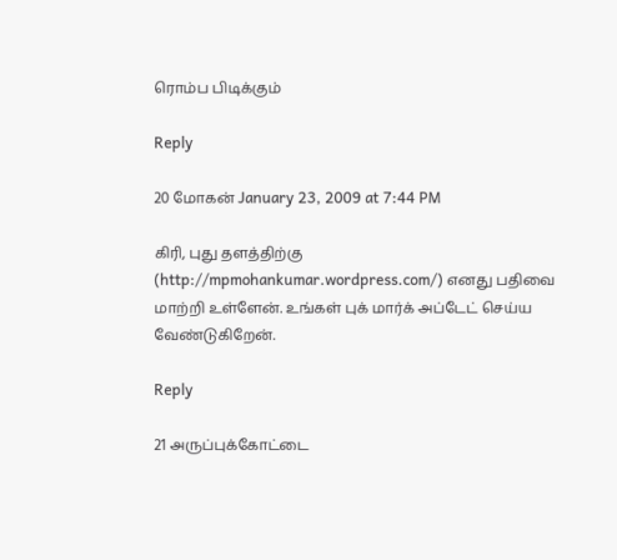ரொம்ப பிடிக்கும்

Reply

20 மோகன் January 23, 2009 at 7:44 PM

கிரி, புது தளத்திற்கு (http://mpmohankumar.wordpress.com/) எனது பதிவை மாற்றி உள்ளேன். உங்கள் புக் மார்க் அப்டேட் செய்ய வேண்டுகிறேன்.

Reply

21 அருப்புக்கோட்டை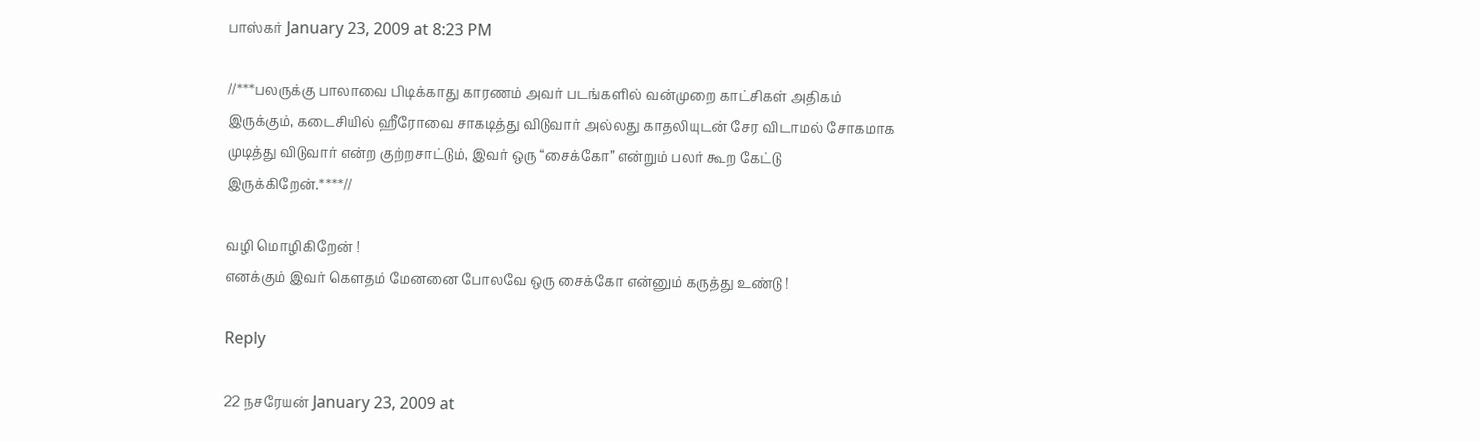பாஸ்கர் January 23, 2009 at 8:23 PM

//***பலருக்கு பாலாவை பிடிக்காது காரணம் அவர் படங்களில் வன்முறை காட்சிகள் அதிகம் இருக்கும், கடைசியில் ஹீரோவை சாகடித்து விடுவார் அல்லது காதலியுடன் சேர விடாமல் சோகமாக முடித்து விடுவார் என்ற குற்றசாட்டும், இவர் ஒரு “சைக்கோ” என்றும் பலர் கூற கேட்டு இருக்கிறேன்.****//

வழி மொழிகிறேன் !
எனக்கும் இவர் கெளதம் மேனனை போலவே ஒரு சைக்கோ என்னும் கருத்து உண்டு !

Reply

22 நசரேயன் January 23, 2009 at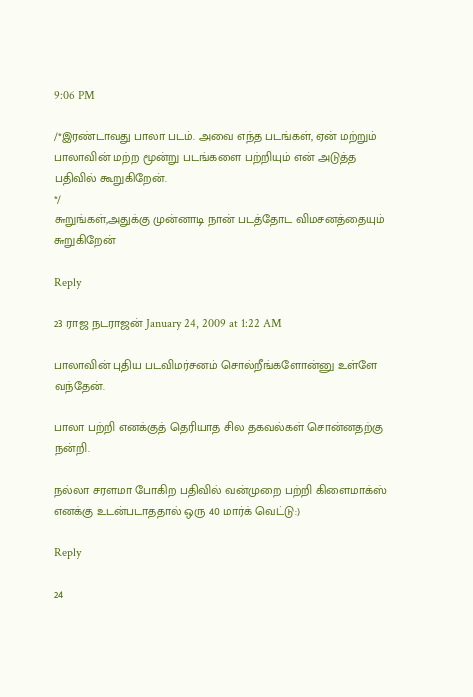9:06 PM

/*இரண்டாவது பாலா படம். அவை எந்த படங்கள், ஏன் மற்றும் பாலாவின் மற்ற மூன்று படங்களை பற்றியும் என் அடுத்த பதிவில் கூறுகிறேன்.
*/
௬றுங்கள்,அதுக்கு முன்னாடி நான் படத்தோட விமசனத்தையும் ௬றுகிறேன்

Reply

23 ராஜ நடராஜன் January 24, 2009 at 1:22 AM

பாலாவின் புதிய படவிமர்சனம் சொல்றீங்களோன்னு உள்ளே வந்தேன்.

பாலா பற்றி எனக்குத் தெரியாத சில தகவல்கள் சொன்னதற்கு நன்றி.

நல்லா சரளமா போகிற பதிவில் வன்முறை பற்றி கிளைமாக்ஸ் எனக்கு உடன்படாததால் ஒரு 40 மார்க் வெட்டு:)

Reply

24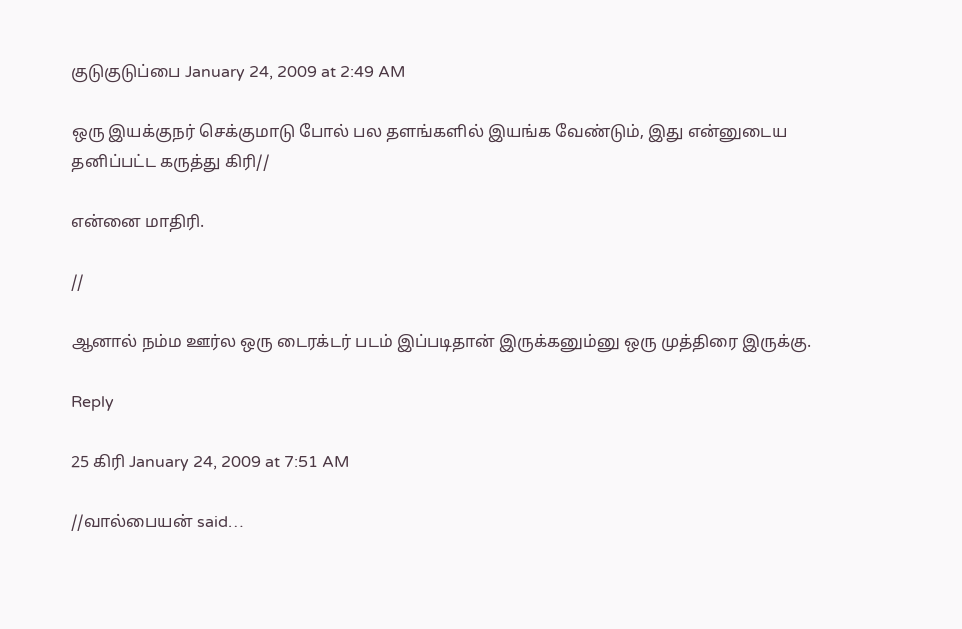குடுகுடுப்பை January 24, 2009 at 2:49 AM

ஒரு இயக்குநர் செக்குமாடு போல் பல தளங்களில் இயங்க வேண்டும், இது என்னுடைய தனிப்பட்ட கருத்து கிரி//

என்னை மாதிரி.

//

ஆனால் நம்ம ஊர்ல ஒரு டைரக்டர் படம் இப்படிதான் இருக்கனும்னு ஒரு முத்திரை இருக்கு.

Reply

25 கிரி January 24, 2009 at 7:51 AM

//வால்பையன் said…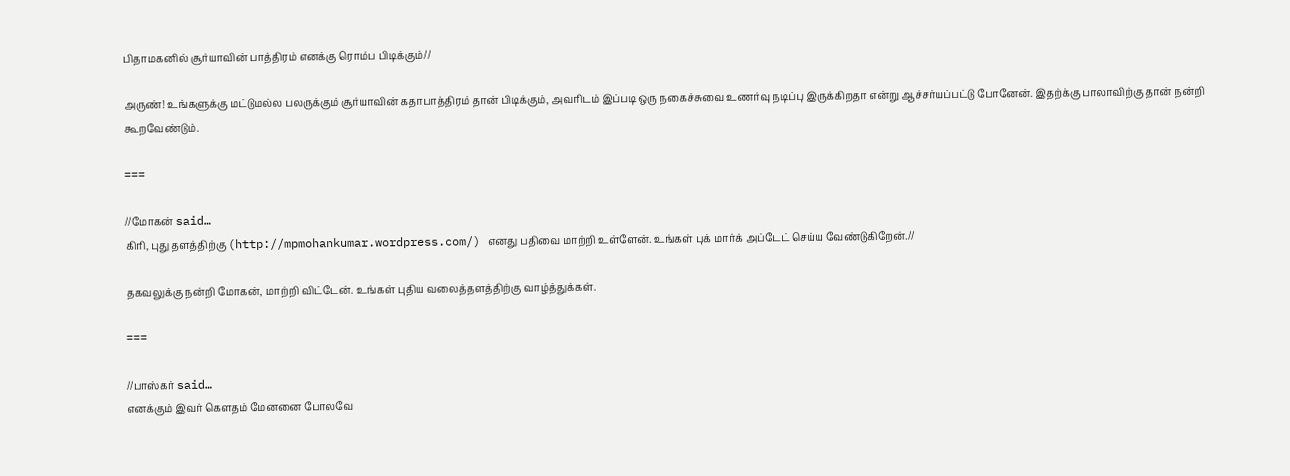பிதாமகனில் சூர்யாவின் பாத்திரம் எனக்கு ரொம்ப பிடிக்கும்//

அருண்! உங்களுக்கு மட்டுமல்ல பலருக்கும் சூர்யாவின் கதாபாத்திரம் தான் பிடிக்கும், அவரிடம் இப்படி ஒரு நகைச்சுவை உணர்வு நடிப்பு இருக்கிறதா என்று ஆச்சர்யப்பட்டு போனேன். இதற்க்கு பாலாவிற்கு தான் நன்றி கூறவேண்டும்.

===

//மோகன் said…
கிரி, புது தளத்திற்கு (http://mpmohankumar.wordpress.com/) எனது பதிவை மாற்றி உள்ளேன். உங்கள் புக் மார்க் அப்டேட் செய்ய வேண்டுகிறேன்.//

தகவலுக்கு நன்றி மோகன், மாற்றி விட்டேன். உங்கள் புதிய வலைத்தளத்திற்கு வாழ்த்துக்கள்.

===

//பாஸ்கர் said…
எனக்கும் இவர் கெளதம் மேனனை போலவே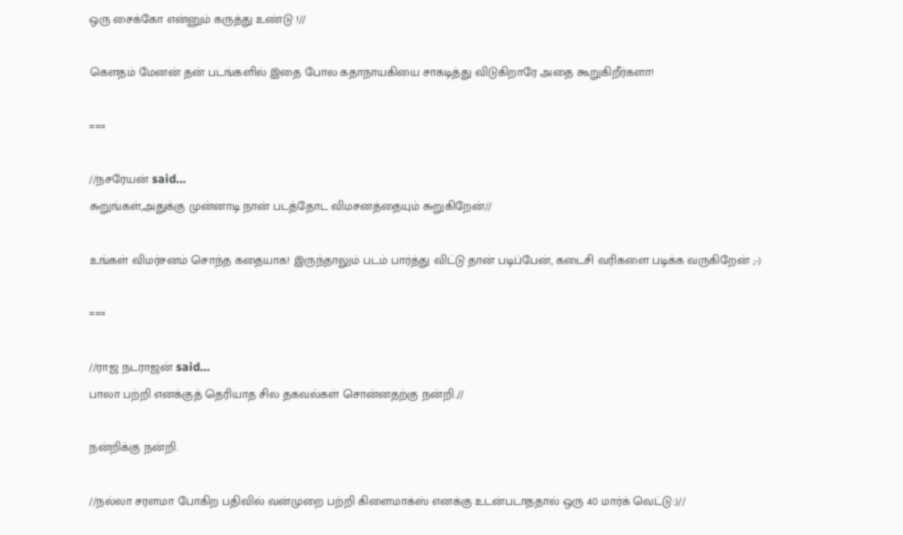ஒரு சைக்கோ என்னும் கருத்து உண்டு !//

கௌதம் மேனன் தன் படங்களில் இதை போல கதாநாயகியை சாகடித்து விடுகிறாரே அதை கூறுகிறீர்களா!

===

//நசரேயன் said…
௬றுங்கள்,அதுக்கு முன்னாடி நான் படத்தோட விமசனத்தையும் ௬றுகிறேன்//

உங்கள் விமர்சனம் சொந்த கதையாக! இருந்தாலும் படம் பார்த்து விட்டு தான் படிப்பேன், கடைசி வரிகளை படிக்க வருகிறேன் ;-)

===

//ராஜ நடராஜன் said…
பாலா பற்றி எனக்குத் தெரியாத சில தகவல்கள் சொன்னதற்கு நன்றி.//

நன்றிக்கு நன்றி.

//நல்லா சரளமா போகிற பதிவில் வன்முறை பற்றி கிளைமாக்ஸ் எனக்கு உடன்படாததால் ஒரு 40 மார்க் வெட்டு:)//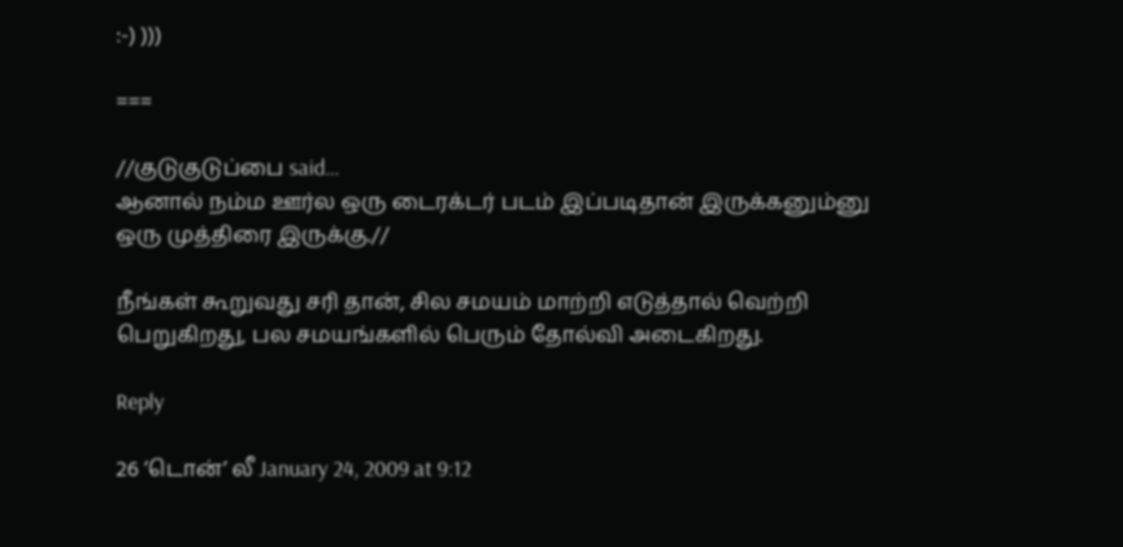:-) )))

===

//குடுகுடுப்பை said…
ஆனால் நம்ம ஊர்ல ஒரு டைரக்டர் படம் இப்படிதான் இருக்கனும்னு ஒரு முத்திரை இருக்கு.//

நீங்கள் கூறுவது சரி தான், சில சமயம் மாற்றி எடுத்தால் வெற்றி பெறுகிறது, பல சமயங்களில் பெரும் தோல்வி அடைகிறது.

Reply

26 ’டொன்’ லீ January 24, 2009 at 9:12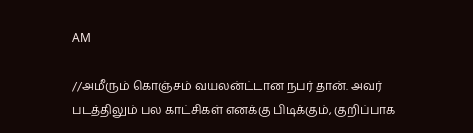AM

//அமீரும் கொஞ்சம் வயலன்ட்டான நபர் தான். அவர் படத்திலும் பல காட்சிகள் எனக்கு பிடிக்கும், குறிப்பாக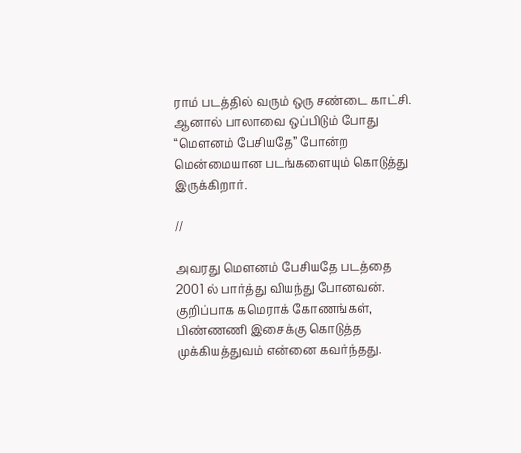ராம் படத்தில் வரும் ஒரு சண்டை காட்சி. ஆனால் பாலாவை ஒப்பிடும் போது “மௌனம் பேசியதே” போன்ற மென்மையான படங்களையும் கொடுத்து இருக்கிறார்.

//

அவரது மெளனம் பேசியதே படத்தை 2001 ல் பார்த்து வியந்து போனவன். குறிப்பாக கமெராக் கோணங்கள், பிண்ணணி இசைக்கு கொடுத்த முக்கியத்துவம் என்னை கவர்ந்தது.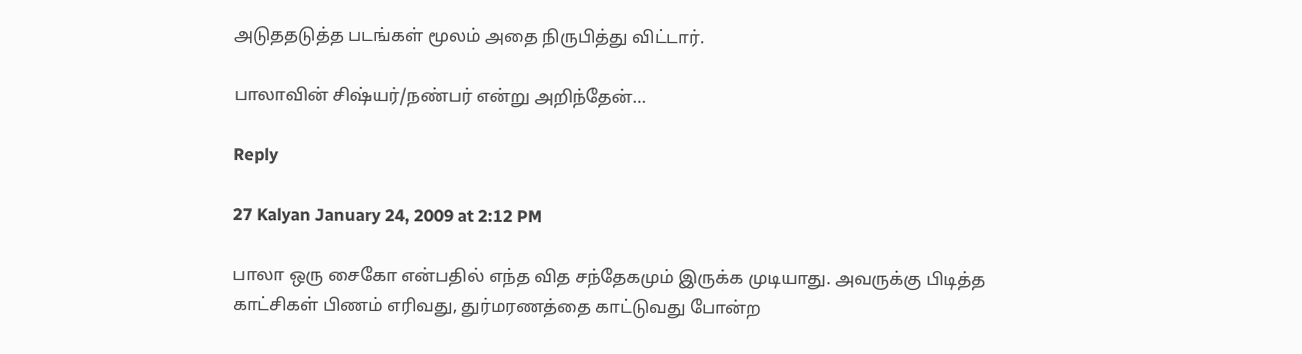அடுததடுத்த படங்கள் மூலம் அதை நிருபித்து விட்டார்.

பாலாவின் சிஷ்யர்/நண்பர் என்று அறிந்தேன்…

Reply

27 Kalyan January 24, 2009 at 2:12 PM

பாலா ஒரு சைகோ என்பதில் எந்த வித சந்தேகமும் இருக்க முடியாது. அவருக்கு பிடித்த காட்சிகள் பிணம் எரிவது, துர்மரணத்தை காட்டுவது போன்ற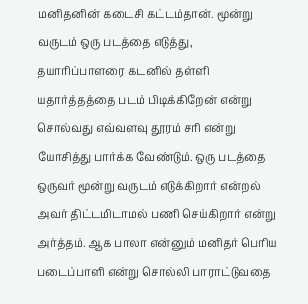மனிதனின் கடைசி கட்டம்தான். மூன்று வருடம் ஒரு படத்தை எடுத்து, தயாரிப்பாளரை கடனில் தள்ளி யதார்த்தத்தை படம் பிடிக்கிறேன் என்று சொல்வது எவ்வளவு தூரம் சரி என்று யோசித்து பார்க்க வேண்டும். ஒரு படத்தை ஒருவர் மூன்று வருடம் எடுக்கிறார் என்றல் அவர் திட்டமிடாமல் பணி செய்கிறார் என்று அர்த்தம். ஆக பாலா என்னும் மனிதர் பெரிய படைப்பாளி என்று சொல்லி பாராட்டுவதை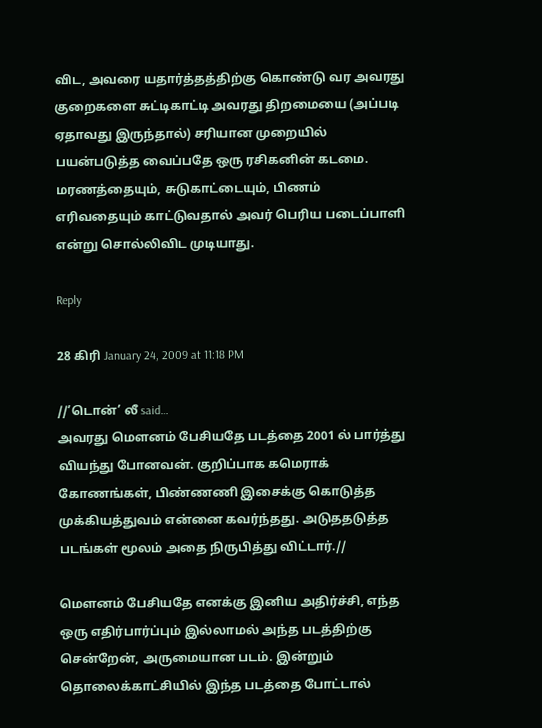விட, அவரை யதார்த்தத்திற்கு கொண்டு வர அவரது குறைகளை சுட்டிகாட்டி அவரது திறமையை (அப்படி ஏதாவது இருந்தால்) சரியான முறையில் பயன்படுத்த வைப்பதே ஒரு ரசிகனின் கடமை. மரணத்தையும், சுடுகாட்டையும், பிணம் எரிவதையும் காட்டுவதால் அவர் பெரிய படைப்பாளி என்று சொல்லிவிட முடியாது.

Reply

28 கிரி January 24, 2009 at 11:18 PM

//’டொன்’ லீ said…
அவரது மெளனம் பேசியதே படத்தை 2001 ல் பார்த்து வியந்து போனவன். குறிப்பாக கமெராக் கோணங்கள், பிண்ணணி இசைக்கு கொடுத்த முக்கியத்துவம் என்னை கவர்ந்தது. அடுததடுத்த படங்கள் மூலம் அதை நிருபித்து விட்டார்.//

மௌனம் பேசியதே எனக்கு இனிய அதிர்ச்சி, எந்த ஒரு எதிர்பார்ப்பும் இல்லாமல் அந்த படத்திற்கு சென்றேன், அருமையான படம். இன்றும் தொலைக்காட்சியில் இந்த படத்தை போட்டால்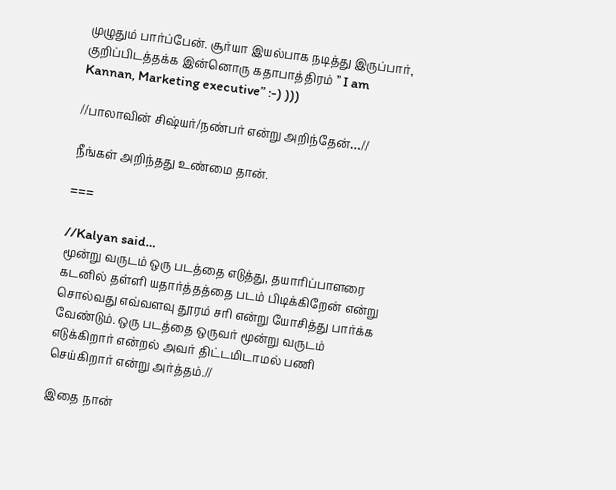முழுதும் பார்ப்பேன். சூர்யா இயல்பாக நடித்து இருப்பார், குறிப்பிடத்தக்க இன்னொரு கதாபாத்திரம் ” I am Kannan, Marketing executive” :-) )))

//பாலாவின் சிஷ்யர்/நண்பர் என்று அறிந்தேன்…//

நீங்கள் அறிந்தது உண்மை தான்.

===

//Kalyan said…
மூன்று வருடம் ஒரு படத்தை எடுத்து, தயாரிப்பாளரை கடனில் தள்ளி யதார்த்தத்தை படம் பிடிக்கிறேன் என்று சொல்வது எவ்வளவு தூரம் சரி என்று யோசித்து பார்க்க வேண்டும். ஒரு படத்தை ஒருவர் மூன்று வருடம் எடுக்கிறார் என்றல் அவர் திட்டமிடாமல் பணி செய்கிறார் என்று அர்த்தம்.//

இதை நான்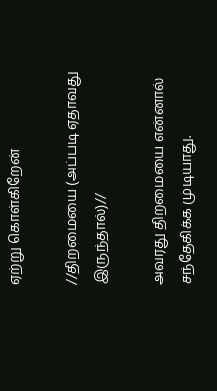ஏற்று கொள்கிறேன்

//திறமையை (அப்படி ஏதாவது இருந்தால்)//

அவரது திறமையை என்னால் சந்தேகிக்க முடியாது.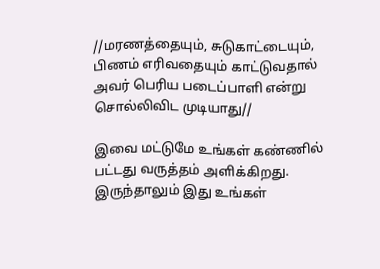//மரணத்தையும், சுடுகாட்டையும், பிணம் எரிவதையும் காட்டுவதால் அவர் பெரிய படைப்பாளி என்று சொல்லிவிட முடியாது//

இவை மட்டுமே உங்கள் கண்ணில் பட்டது வருத்தம் அளிக்கிறது. இருந்தாலும் இது உங்கள்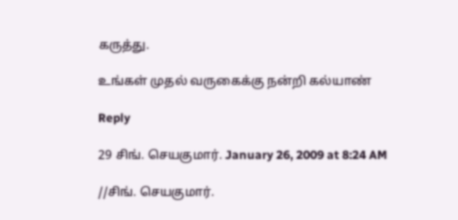கருத்து.

உங்கள் முதல் வருகைக்கு நன்றி கல்யாண்

Reply

29 சிங். செயகுமார். January 26, 2009 at 8:24 AM

//சிங். செயகுமார்.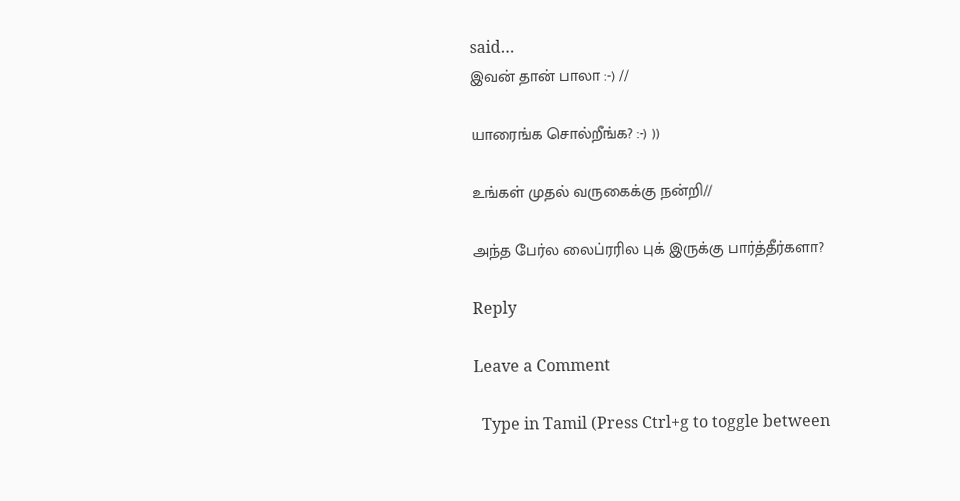said…
இவன் தான் பாலா :-) //

யாரைங்க சொல்றீங்க? :-) ))

உங்கள் முதல் வருகைக்கு நன்றி//

அந்த பேர்ல லைப்ரரில புக் இருக்கு பார்த்தீர்களா?

Reply

Leave a Comment

  Type in Tamil (Press Ctrl+g to toggle between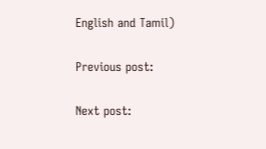English and Tamil)

Previous post:

Next post: